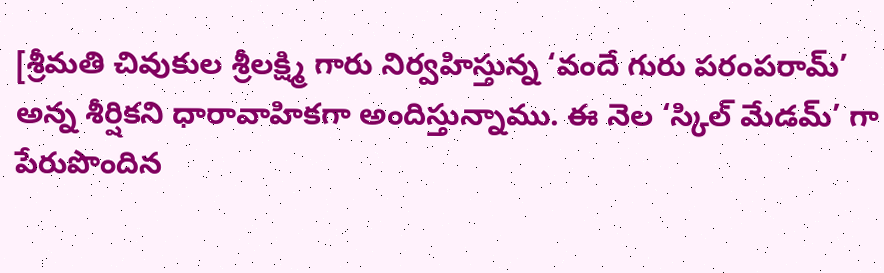[శ్రీమతి చివుకుల శ్రీలక్ష్మి గారు నిర్వహిస్తున్న ‘వందే గురు పరంపరామ్’ అన్న శీర్షికని ధారావాహికగా అందిస్తున్నాము. ఈ నెల ‘స్కిల్ మేడమ్’ గా పేరుపొందిన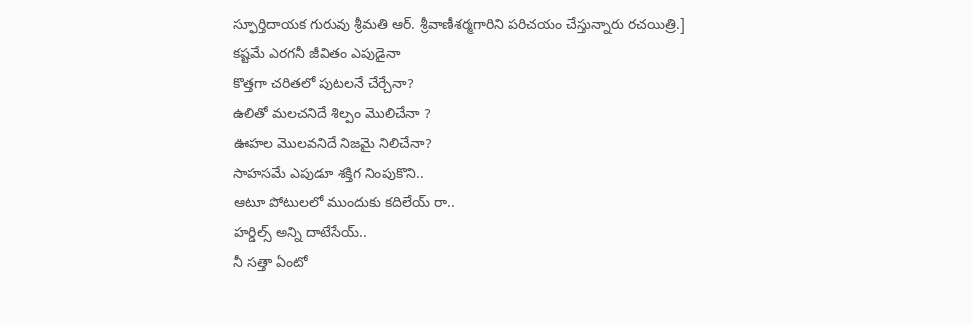స్ఫూర్తిదాయక గురువు శ్రీమతి ఆర్. శ్రీవాణీశర్మగారిని పరిచయం చేస్తున్నారు రచయిత్రి.]
కష్టమే ఎరగనీ జీవితం ఎపుడైనా
కొత్తగా చరితలో పుటలనే చేర్చేనా?
ఉలితో మలచనిదే శిల్పం మొలిచేనా ?
ఊహల మొలవనిదే నిజమై నిలిచేనా?
సాహసమే ఎపుడూ శక్తిగ నింపుకొని..
ఆటూ పోటులలో ముందుకు కదిలేయ్ రా..
హర్డిల్స్ అన్ని దాటేసేయ్..
నీ సత్తా ఏంటో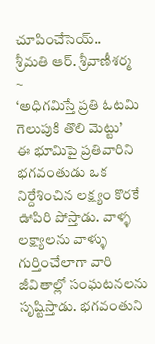చూపించేసెయ్..
శ్రీమతి ఆర్. శ్రీవాణీశర్మ
~
‘అధిగమిస్తే ప్రతి ఓటమి గెలుపుకి తొలి మెట్టు’
ఈ భూమిపై ప్రతివారిని భగవంతుడు ఒక నిర్దేశించిన లక్ష్యం కొరకే ఊపిరి పోస్తాడు. వాళ్ళ లక్ష్యాలను వాళ్ళు గుర్తించేలాగా వారి జీవితాల్లో సంఘటనలను సృష్టిస్తాడు. భగవంతుని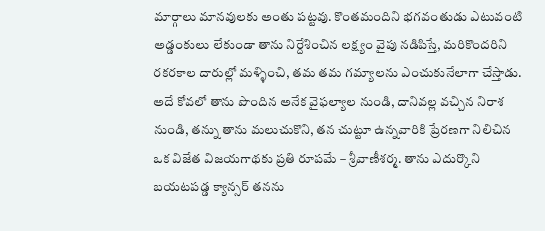మార్గాలు మానవులకు అంతు పట్టవు. కొంతమందిని భగవంతుడు ఎటువంటి అడ్డంకులు లేకుండా తాను నిర్దేశించిన లక్ష్యం వైపు నడిపిస్తే, మరికొందరిని రకరకాల దారుల్లో మళ్ళించి, తమ తమ గమ్యాలను ఎంచుకునేలాగా చేస్తాడు. అదే కోవలో తాను పొందిన అనేక వైఫల్యాల నుండి, దానివల్ల వచ్చిన నిరాశ నుండి, తన్ను తాను మలుచుకొని, తన చుట్టూ ఉన్నవారికి ప్రేరణగా నిలిచిన ఒక విజేత విజయగాథకు ప్రతి రూపమే – శ్రీవాణీశర్మ. తాను ఎదుర్కొని బయటపడ్డ క్యాన్సర్ తనను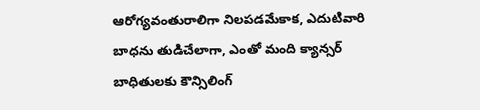ఆరోగ్యవంతురాలిగా నిలపడమేకాక, ఎదుటివారి బాధను తుడిచేలాగా, ఎంతో మంది క్యాన్సర్ బాధితులకు కౌన్సిలింగ్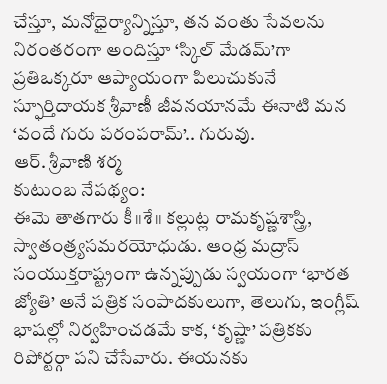చేస్తూ, మనోధైర్యాన్నిస్తూ, తన వంతు సేవలను నిరంతరంగా అందిస్తూ ‘స్కిల్ మేడమ్’గా ప్రతిఒక్కరూ ఆప్యాయంగా పిలుచుకునే స్ఫూర్తిదాయక శ్రీవాణీ జీవనయానమే ఈనాటి మన ‘వందే గురు పరంపరామ్’.. గురువు.
ఆర్. శ్రీవాణి శర్మ
కుటుంబ నేపథ్యం:
ఈమె తాతగారు కీ॥శే॥ కల్లుట్ల రామకృష్ణశాస్త్రి, స్వాతంత్ర్యసమరయోధుడు. ఆంధ్ర మద్రాస్ సంయుక్తరాష్ట్రంగా ఉన్నప్పుడు స్వయంగా ‘భారత జ్యోతి’ అనే పత్రిక సంపాదకులుగా, తెలుగు, ఇంగ్లీష్ భాషల్లో నిర్వహించడమే కాక, ‘కృష్ణా’ పత్రికకు రిపోర్టర్గా పని చేసేవారు. ఈయనకు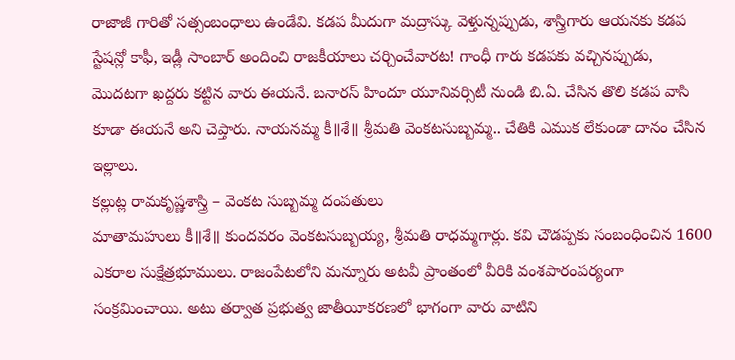రాజాజీ గారితో సత్సంబంధాలు ఉండేవి. కడప మీదుగా మద్రాస్కు వెళ్తున్నప్పుడు, శాస్త్రిగారు ఆయనకు కడప స్టేషన్లో కాఫీ, ఇడ్లీ సాంబార్ అందించి రాజకీయాలు చర్చించేవారట! గాంధీ గారు కడపకు వచ్చినప్పుడు, మొదటగా ఖద్దరు కట్టిన వారు ఈయనే. బనారస్ హిందూ యూనివర్సిటీ నుండి బి.ఏ. చేసిన తొలి కడప వాసి కూడా ఈయనే అని చెప్తారు. నాయనమ్మ కీ॥శే॥ శ్రీమతి వెంకటసుబ్బమ్మ.. చేతికి ఎముక లేకుండా దానం చేసిన ఇల్లాలు.
కల్లుట్ల రామకృష్ణశాస్త్రి – వెంకట సుబ్బమ్మ దంపతులు
మాతామహులు కీ॥శే॥ కుందవరం వెంకటసుబ్బయ్య, శ్రీమతి రాధమ్మగార్లు. కవి చౌడప్పకు సంబంధించిన 1600 ఎకరాల సుక్షేత్రభూములు. రాజంపేటలోని మన్నూరు అటవీ ప్రాంతంలో వీరికి వంశపారంపర్యంగా సంక్రమించాయి. అటు తర్వాత ప్రభుత్వ జాతీయీకరణలో భాగంగా వారు వాటిని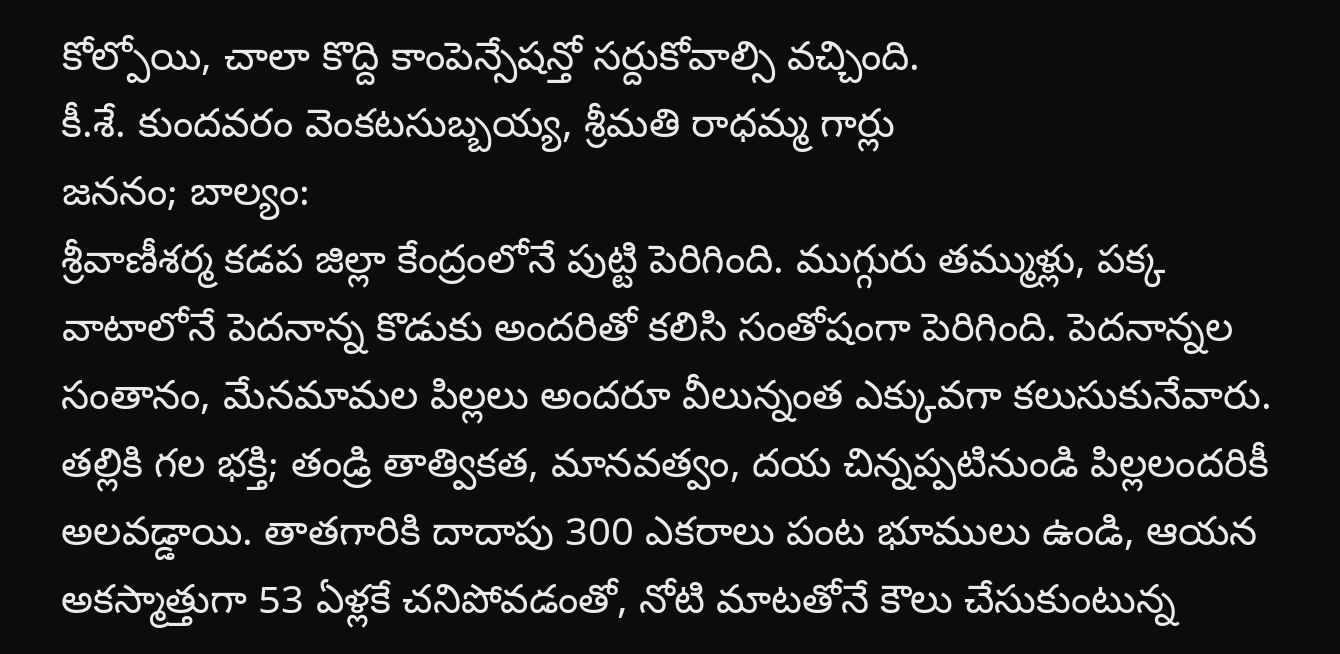కోల్పోయి, చాలా కొద్ది కాంపెన్సేషన్తో సర్దుకోవాల్సి వచ్చింది.
కీ.శే. కుందవరం వెంకటసుబ్బయ్య, శ్రీమతి రాధమ్మ గార్లు
జననం; బాల్యం:
శ్రీవాణీశర్మ కడప జిల్లా కేంద్రంలోనే పుట్టి పెరిగింది. ముగ్గురు తమ్ముళ్లు, పక్క వాటాలోనే పెదనాన్న కొడుకు అందరితో కలిసి సంతోషంగా పెరిగింది. పెదనాన్నల సంతానం, మేనమామల పిల్లలు అందరూ వీలున్నంత ఎక్కువగా కలుసుకునేవారు. తల్లికి గల భక్తి; తండ్రి తాత్వికత, మానవత్వం, దయ చిన్నప్పటినుండి పిల్లలందరికీ అలవడ్డాయి. తాతగారికి దాదాపు 300 ఎకరాలు పంట భూములు ఉండి, ఆయన అకస్మాత్తుగా 53 ఏళ్లకే చనిపోవడంతో, నోటి మాటతోనే కౌలు చేసుకుంటున్న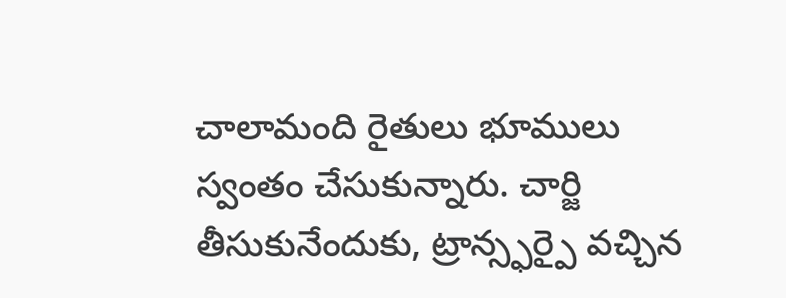చాలామంది రైతులు భూములు స్వంతం చేసుకున్నారు. చార్జి తీసుకునేందుకు, ట్రాన్స్ఫర్పై వచ్చిన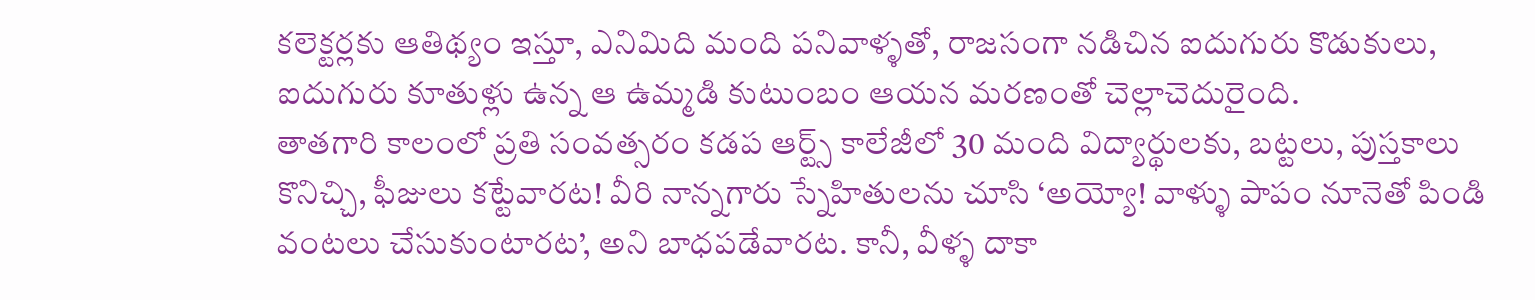కలెక్టర్లకు ఆతిథ్యం ఇస్తూ, ఎనిమిది మంది పనివాళ్ళతో, రాజసంగా నడిచిన ఐదుగురు కొడుకులు, ఐదుగురు కూతుళ్లు ఉన్న ఆ ఉమ్మడి కుటుంబం ఆయన మరణంతో చెల్లాచెదురైంది.
తాతగారి కాలంలో ప్రతి సంవత్సరం కడప ఆర్ట్స్ కాలేజీలో 30 మంది విద్యార్థులకు, బట్టలు, పుస్తకాలు కొనిచ్చి, ఫీజులు కట్టేవారట! వీరి నాన్నగారు స్నేహితులను చూసి ‘అయ్యో! వాళ్ళు పాపం నూనెతో పిండి వంటలు చేసుకుంటారట’, అని బాధపడేవారట. కానీ, వీళ్ళ దాకా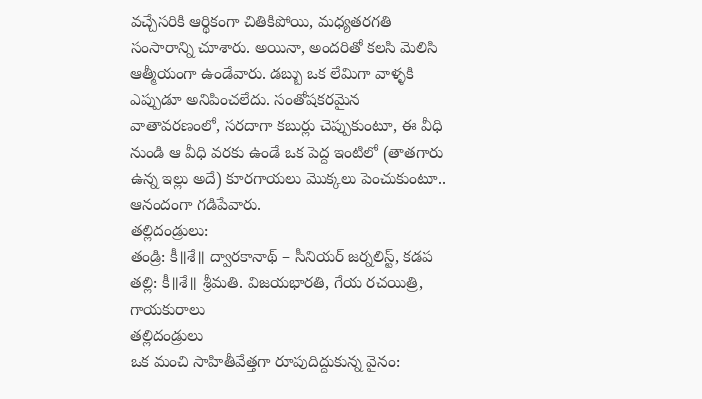వచ్చేసరికి ఆర్థికంగా చితికిపోయి, మధ్యతరగతి సంసారాన్ని చూశారు. అయినా, అందరితో కలసి మెలిసి ఆత్మీయంగా ఉండేవారు. డబ్బు ఒక లేమిగా వాళ్ళకి ఎప్పుడూ అనిపించలేదు. సంతోషకరమైన వాతావరణంలో, సరదాగా కబుర్లు చెప్పుకుంటూ, ఈ వీధి నుండి ఆ వీధి వరకు ఉండే ఒక పెద్ద ఇంటిలో (తాతగారు ఉన్న ఇల్లు అదే) కూరగాయలు మొక్కలు పెంచుకుంటూ.. ఆనందంగా గడిపేవారు.
తల్లిదండ్రులు:
తండ్రి: కీ॥శే॥ ద్వారకానాథ్ – సీనియర్ జర్నలిస్ట్, కడప
తల్లి: కీ॥శే॥ శ్రీమతి. విజయభారతి, గేయ రచయిత్రి, గాయకురాలు
తల్లిదండ్రులు
ఒక మంచి సాహితీవేత్తగా రూపుదిద్దుకున్న వైనం: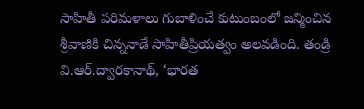సాహితీ పరిమళాలు గుబాళించే కుటుంబంలో జన్మించిన శ్రీవాణికి చిన్ననాడే సాహితీప్రియత్వం అలవడింది. తండ్రి వి.ఆర్.ద్వారకానాథ్, ‘భారత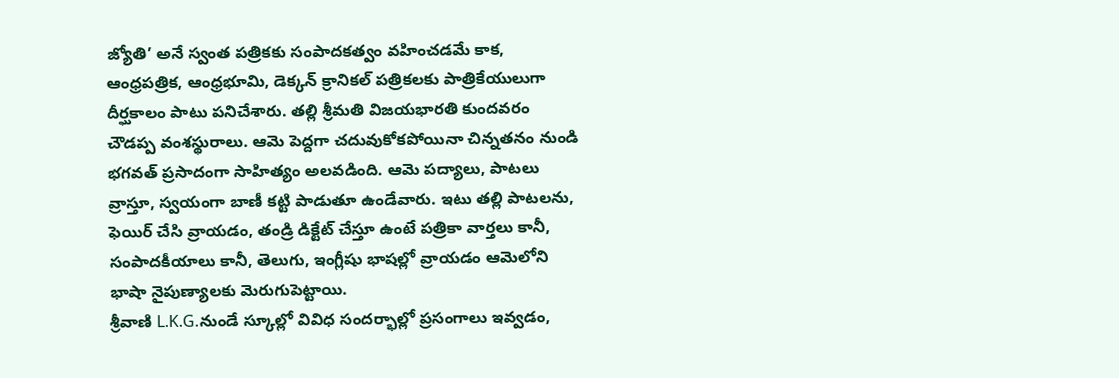జ్యోతి’ అనే స్వంత పత్రికకు సంపాదకత్వం వహించడమే కాక, ఆంధ్రపత్రిక, ఆంధ్రభూమి, డెక్కన్ క్రానికల్ పత్రికలకు పాత్రికేయులుగా దీర్ఘకాలం పాటు పనిచేశారు. తల్లి శ్రీమతి విజయభారతి కుందవరం చౌడప్ప వంశస్థురాలు. ఆమె పెద్దగా చదువుకోకపోయినా చిన్నతనం నుండి భగవత్ ప్రసాదంగా సాహిత్యం అలవడింది. ఆమె పద్యాలు, పాటలు వ్రాస్తూ, స్వయంగా బాణీ కట్టి పాడుతూ ఉండేవారు. ఇటు తల్లి పాటలను, ఫెయిర్ చేసి వ్రాయడం, తండ్రి డిక్టేట్ చేస్తూ ఉంటే పత్రికా వార్తలు కానీ, సంపాదకీయాలు కానీ, తెలుగు, ఇంగ్లీషు భాషల్లో వ్రాయడం ఆమెలోని భాషా నైపుణ్యాలకు మెరుగుపెట్టాయి.
శ్రీవాణి L.K.G.నుండే స్కూల్లో వివిధ సందర్భాల్లో ప్రసంగాలు ఇవ్వడం,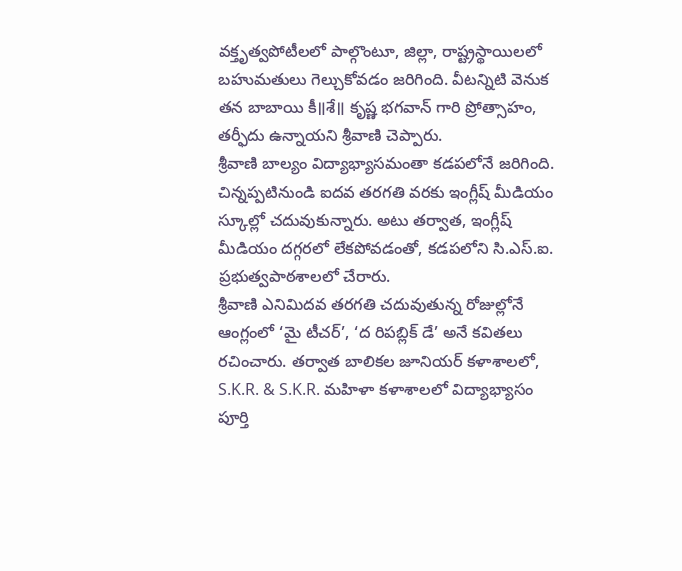వక్తృత్వపోటీలలో పాల్గొంటూ, జిల్లా, రాష్ట్రస్థాయిలలో బహుమతులు గెల్చుకోవడం జరిగింది. వీటన్నిటి వెనుక తన బాబాయి కీ॥శే॥ కృష్ణ భగవాన్ గారి ప్రోత్సాహం, తర్ఫీదు ఉన్నాయని శ్రీవాణి చెప్పారు.
శ్రీవాణి బాల్యం విద్యాభ్యాసమంతా కడపలోనే జరిగింది. చిన్నప్పటినుండి ఐదవ తరగతి వరకు ఇంగ్లీష్ మీడియం స్కూల్లో చదువుకున్నారు. అటు తర్వాత, ఇంగ్లీష్ మీడియం దగ్గరలో లేకపోవడంతో, కడపలోని సి.ఎస్.ఐ. ప్రభుత్వపాఠశాలలో చేరారు.
శ్రీవాణి ఎనిమిదవ తరగతి చదువుతున్న రోజుల్లోనే ఆంగ్లంలో ‘మై టీచర్’, ‘ద రిపబ్లిక్ డే’ అనే కవితలు రచించారు. తర్వాత బాలికల జూనియర్ కళాశాలలో, S.K.R. & S.K.R. మహిళా కళాశాలలో విద్యాభ్యాసం పూర్తి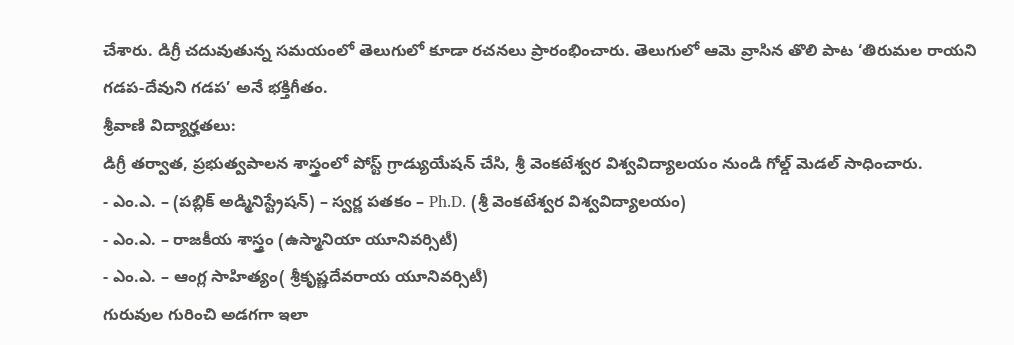చేశారు. డిగ్రీ చదువుతున్న సమయంలో తెలుగులో కూడా రచనలు ప్రారంభించారు. తెలుగులో ఆమె వ్రాసిన తొలి పాట ‘తిరుమల రాయని గడప-దేవుని గడప’ అనే భక్తిగీతం.
శ్రీవాణి విద్యార్హతలు:
డిగ్రీ తర్వాత, ప్రభుత్వపాలన శాస్త్రంలో పోస్ట్ గ్రాడ్యుయేషన్ చేసి, శ్రీ వెంకటేశ్వర విశ్వవిద్యాలయం నుండి గోల్డ్ మెడల్ సాధించారు.
- ఎం.ఎ. – (పబ్లిక్ అడ్మినిస్ట్రేషన్) – స్వర్ణ పతకం – Ph.D. (శ్రీ వెంకటేశ్వర విశ్వవిద్యాలయం)
- ఎం.ఎ. – రాజకీయ శాస్త్రం (ఉస్మానియా యూనివర్సిటీ)
- ఎం.ఎ. – ఆంగ్ల సాహిత్యం( శ్రీకృష్ణదేవరాయ యూనివర్సిటీ)
గురువుల గురించి అడగగా ఇలా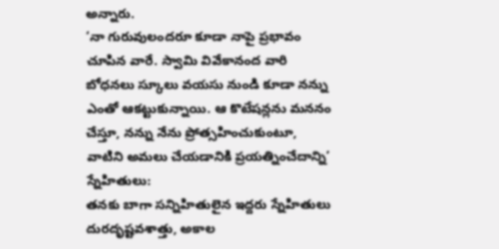అన్నారు.
‘నా గురువులందరూ కూడా నాపై ప్రభావం చూపిన వారే. స్వామి వివేకానంద వారి బోధనలు స్కూలు వయసు నుండి కూడా నన్ను ఎంతో ఆకట్టుకున్నాయి. ఆ కొటేషన్లను మననం చేస్తూ, నన్ను నేను ప్రోత్సహించుకుంటూ, వాటిని అమలు చేయడానికి ప్రయత్నించేదాన్ని’
స్నేహితులు:
తనకు బాగా సన్నిహితులైన ఇద్దరు స్నేహితులు దురదృష్టవశాత్తు, అకాల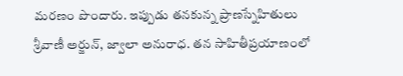మరణం పొందారు. ఇప్పుడు తనకున్న ప్రాణస్నేహితులు శ్రీవాణీ అర్జున్, జ్వాలా అనురాధ. తన సాహితీప్రయాణంలో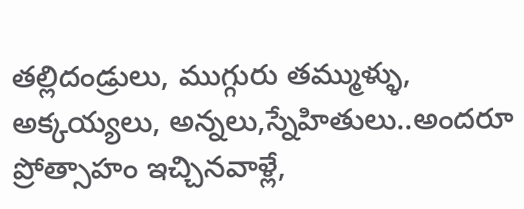తల్లిదండ్రులు, ముగ్గురు తమ్ముళ్ళు, అక్కయ్యలు, అన్నలు,స్నేహితులు..అందరూ ప్రోత్సాహం ఇచ్చినవాళ్లే,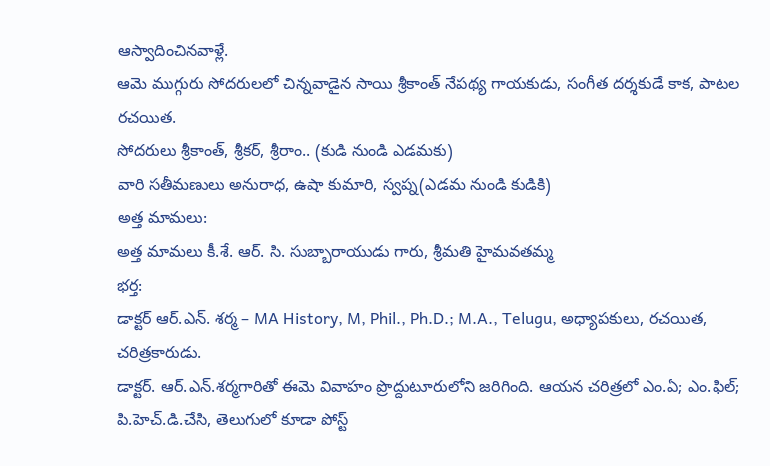ఆస్వాదించినవాళ్లే.
ఆమె ముగ్గురు సోదరులలో చిన్నవాడైన సాయి శ్రీకాంత్ నేపథ్య గాయకుడు, సంగీత దర్శకుడే కాక, పాటల రచయిత.
సోదరులు శ్రీకాంత్, శ్రీకర్, శ్రీరాం.. (కుడి నుండి ఎడమకు)
వారి సతీమణులు అనురాధ, ఉషా కుమారి, స్వప్న(ఎడమ నుండి కుడికి)
అత్త మామలు:
అత్త మామలు కీ.శే. ఆర్. సి. సుబ్బారాయుడు గారు, శ్రీమతి హైమవతమ్మ
భర్త:
డాక్టర్ ఆర్.ఎన్. శర్మ – MA History, M, Phil., Ph.D.; M.A., Telugu, అధ్యాపకులు, రచయిత, చరిత్రకారుడు.
డాక్టర్. ఆర్.ఎన్.శర్మగారితో ఈమె వివాహం ప్రొద్దుటూరులోని జరిగింది. ఆయన చరిత్రలో ఎం.ఏ; ఎం.ఫిల్; పి.హెచ్.డి.చేసి, తెలుగులో కూడా పోస్ట్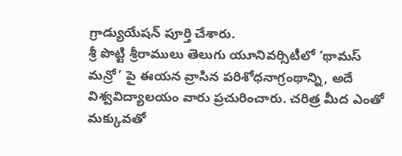గ్రాడ్యుయేషన్ పూర్తి చేశారు.
శ్రీ పొట్టి శ్రీరాములు తెలుగు యూనివర్సిటీలో ‘థామస్ మన్రో’ పై ఈయన వ్రాసిన పరిశోధనాగ్రంథాన్ని, అదే విశ్వవిద్యాలయం వారు ప్రచురించారు. చరిత్ర మీద ఎంతో మక్కువతో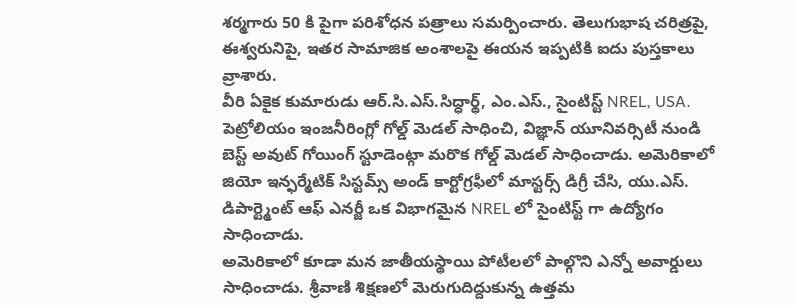శర్మగారు 50 కి పైగా పరిశోధన పత్రాలు సమర్పించారు. తెలుగుభాష చరిత్రపై, ఈశ్వరునిపై, ఇతర సామాజిక అంశాలపై ఈయన ఇప్పటికి ఐదు పుస్తకాలు వ్రాశారు.
వీరి ఏకైక కుమారుడు ఆర్.సి.ఎస్.సిద్ధార్థ్, ఎం.ఎస్., సైంటిస్ట్ NREL, USA. పెట్రోలియం ఇంజనీరింగ్లో గోల్డ్ మెడల్ సాధించి, విజ్ఞాన్ యూనివర్సిటీ నుండి బెస్ట్ అవుట్ గోయింగ్ స్టూడెంట్గా మరొక గోల్డ్ మెడల్ సాధించాడు. అమెరికాలో జియో ఇన్ఫర్మేటిక్ సిస్టమ్స్ అండ్ కార్టోగ్రఫీలో మాస్టర్స్ డిగ్రీ చేసి, యు.ఎస్. డిపార్ట్మెంట్ ఆఫ్ ఎనర్జీ ఒక విభాగమైన NREL లో సైంటిస్ట్ గా ఉద్యోగం సాధించాడు.
అమెరికాలో కూడా మన జాతీయస్థాయి పోటీలలో పాల్గొని ఎన్నో అవార్డులు సాధించాడు. శ్రీవాణి శిక్షణలో మెరుగుదిద్దుకున్న ఉత్తమ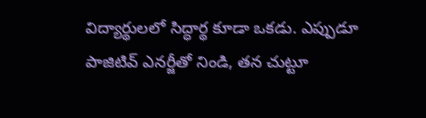విద్యార్థులలో సిద్ధార్థ కూడా ఒకడు. ఎప్పుడూ పాజిటివ్ ఎనర్జీతో నిండి, తన చుట్టూ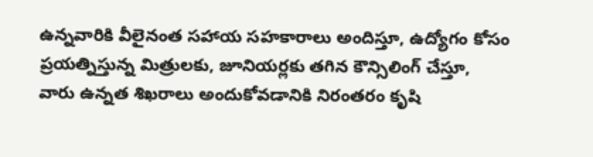ఉన్నవారికి వీలైనంత సహాయ సహకారాలు అందిస్తూ, ఉద్యోగం కోసం ప్రయత్నిస్తున్న మిత్రులకు, జూనియర్లకు తగిన కౌన్సిలింగ్ చేస్తూ, వారు ఉన్నత శిఖరాలు అందుకోవడానికి నిరంతరం కృషి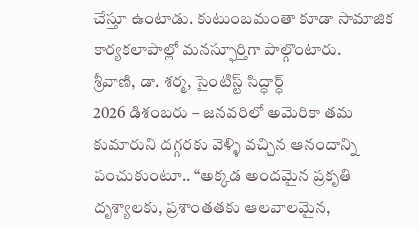చేస్తూ ఉంటాడు. కుటుంబమంతా కూడా సామాజిక కార్యకలాపాల్లో మనస్ఫూర్తిగా పాల్గొంటారు.
శ్రీవాణి, డా. శర్మ, సైంటిస్ట్ సిద్ధార్ధ్
2026 డిశంబరు – జనవరిలో అమెరికా తమ కుమారుని దగ్గరకు వెళ్ళి వచ్చిన ఆనందాన్ని పంచుకుంటూ.. “అక్కడ అందమైన ప్రకృతి దృశ్యాలకు, ప్రశాంతతకు ఆలవాలమైన,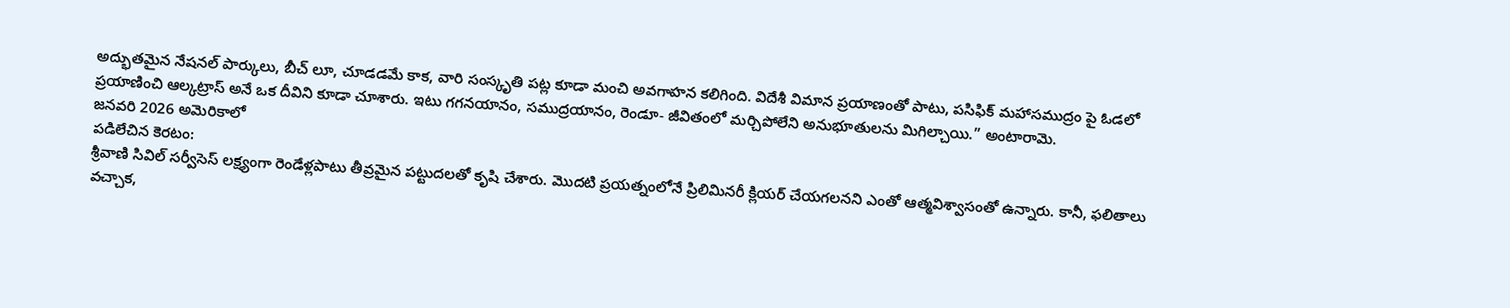అద్భుతమైన నేషనల్ పార్కులు, బీచ్ లూ, చూడడమే కాక, వారి సంస్కృతి పట్ల కూడా మంచి అవగాహన కలిగింది. విదేశీ విమాన ప్రయాణంతో పాటు, పసిఫిక్ మహాసముద్రం పై ఓడలో ప్రయాణించి ఆల్కట్రాస్ అనే ఒక దీవిని కూడా చూశారు. ఇటు గగనయానం, సముద్రయానం, రెండూ- జీవితంలో మర్చిపోలేని అనుభూతులను మిగిల్చాయి.” అంటారామె.
జనవరి 2026 అమెరికాలో
పడిలేచిన కెరటం:
శ్రీవాణి సివిల్ సర్వీసెస్ లక్ష్యంగా రెండేళ్లపాటు తీవ్రమైన పట్టుదలతో కృషి చేశారు. మొదటి ప్రయత్నంలోనే ప్రిలిమినరీ క్లియర్ చేయగలనని ఎంతో ఆత్మవిశ్వాసంతో ఉన్నారు. కానీ, ఫలితాలు వచ్చాక,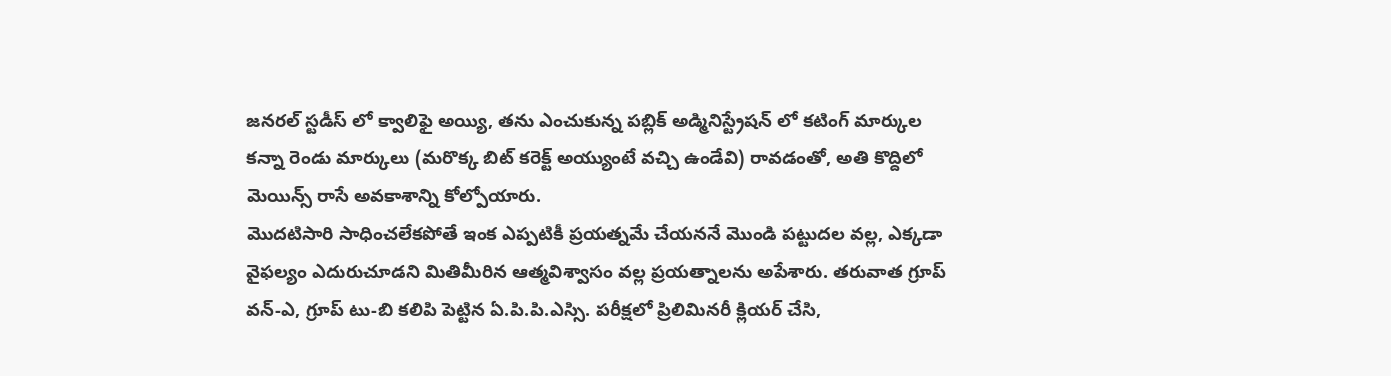జనరల్ స్టడీస్ లో క్వాలిఫై అయ్యి, తను ఎంచుకున్న పబ్లిక్ అడ్మినిస్ట్రేషన్ లో కటింగ్ మార్కుల కన్నా రెండు మార్కులు (మరొక్క బిట్ కరెక్ట్ అయ్యుంటే వచ్చి ఉండేవి) రావడంతో, అతి కొద్దిలో మెయిన్స్ రాసే అవకాశాన్ని కోల్పోయారు.
మొదటిసారి సాధించలేకపోతే ఇంక ఎప్పటికీ ప్రయత్నమే చేయననే మొండి పట్టుదల వల్ల, ఎక్కడా వైఫల్యం ఎదురుచూడని మితిమీరిన ఆత్మవిశ్వాసం వల్ల ప్రయత్నాలను అపేశారు. తరువాత గ్రూప్ వన్-ఎ, గ్రూప్ టు-బి కలిపి పెట్టిన ఏ.పి.పి.ఎస్సి. పరీక్షలో ప్రిలిమినరీ క్లియర్ చేసి,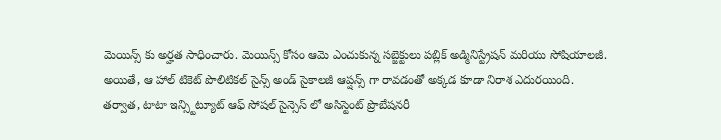మెయిన్స్ కు అర్హత సాధించారు. మెయిన్స్ కోసం ఆమె ఎంచుకున్న సబ్జెక్టులు పబ్లిక్ అడ్మినిస్ట్రేషన్ మరియు సోషియాలజీ. అయితే, ఆ హాల్ టికెట్ పొలిటికల్ సైన్స్ అండ్ సైకాలజీ ఆప్షన్స్ గా రావడంతో అక్కడ కూడా నిరాశ ఎదురయింది.
తర్వాత, టాటా ఇన్స్టిట్యూట్ ఆఫ్ సోషల్ సైన్సెస్ లో అసిస్టెంట్ ప్రొబేషనరీ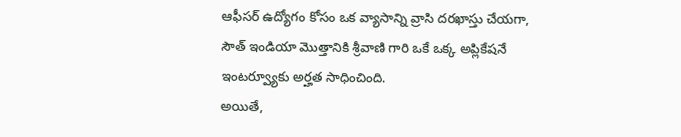ఆఫీసర్ ఉద్యోగం కోసం ఒక వ్యాసాన్ని వ్రాసి దరఖాస్తు చేయగా, సౌత్ ఇండియా మొత్తానికి శ్రీవాణి గారి ఒకే ఒక్క అప్లికేషనే ఇంటర్వ్యూకు అర్హత సాధించింది.
అయితే,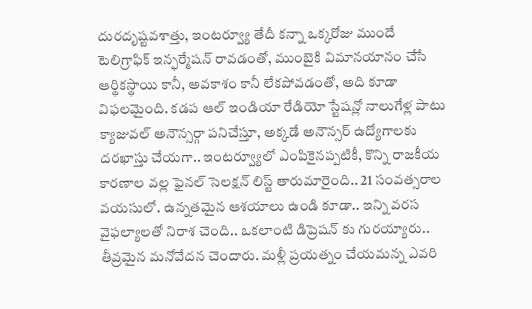దురదృష్టవశాత్తు, ఇంటర్వ్యూ తేదీ కన్నా ఒక్కరోజు ముందే టెలిగ్రాఫిక్ ఇన్ఫర్మేషన్ రావడంతో, ముంబైకి విమానయానం చేసే ఆర్థికస్థాయి కానీ, అవకాశం కానీ లేకపోవడంతో, అది కూడా విఫలమైంది. కడప ఆల్ ఇండియా రేడియో స్టేషన్లో నాలుగేళ్ల పాటు క్యాజువల్ అనౌన్సర్గా పనిచేస్తూ, అక్కడే అనౌన్సర్ ఉద్యోగాలకు దరఖాస్తు చేయగా.. ఇంటర్వ్యూలో ఎంపికైనప్పటికీ, కొన్ని రాజకీయ కారణాల వల్ల ఫైనల్ సెలక్షన్ లిస్ట్ తారుమారైంది.. 21 సంవత్సరాల వయసులో. ఉన్నతమైన ఆశయాలు ఉండి కూడా.. ఇన్ని వరస వైఫల్యాలతో నిరాశ చెంది.. ఒకలాంటి డిప్రెషన్ కు గురయ్యారు.. తీవ్రమైన మనోవేదన చెందారు. మళ్లీ ప్రయత్నం చేయమన్న ఎవరి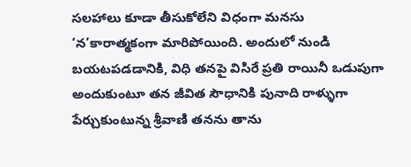సలహాలు కూడా తీసుకోలేని విధంగా మనసు ‘న’కారాత్మకంగా మారిపోయింది. అందులో నుండి బయటపడడానికి, విధి తనపై విసిరే ప్రతి రాయినీ ఒడుపుగా అందుకుంటూ తన జీవిత సౌధానికి పునాది రాళ్ళుగా పేర్చుకుంటున్న శ్రీవాణి తనను తాను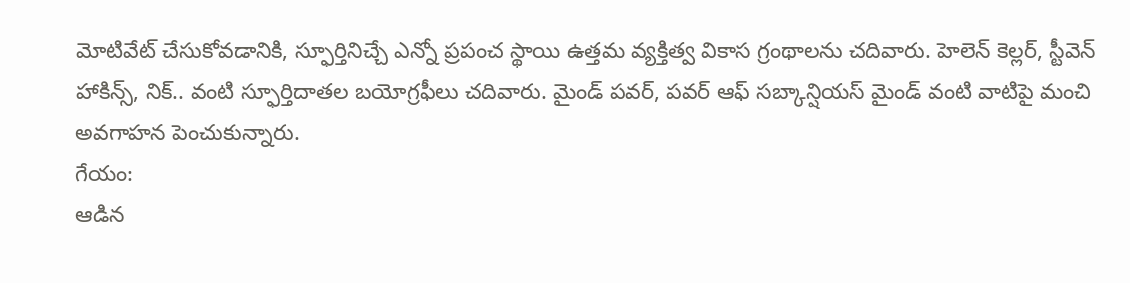మోటివేట్ చేసుకోవడానికి, స్ఫూర్తినిచ్చే ఎన్నో ప్రపంచ స్థాయి ఉత్తమ వ్యక్తిత్వ వికాస గ్రంథాలను చదివారు. హెలెన్ కెల్లర్, స్టీవెన్ హాకిన్స్, నిక్.. వంటి స్ఫూర్తిదాతల బయోగ్రఫీలు చదివారు. మైండ్ పవర్, పవర్ ఆఫ్ సబ్కాన్షియస్ మైండ్ వంటి వాటిపై మంచి అవగాహన పెంచుకున్నారు.
గేయం:
ఆడిన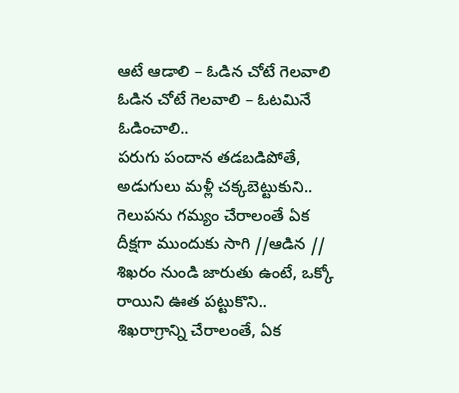ఆటే ఆడాలి – ఓడిన చోటే గెలవాలి
ఓడిన చోటే గెలవాలి – ఓటమినే ఓడించాలి..
పరుగు పందాన తడబడిపోతే, అడుగులు మళ్లీ చక్కబెట్టుకుని..
గెలుపను గమ్యం చేరాలంతే ఏక దీక్షగా ముందుకు సాగి //ఆడిన //
శిఖరం నుండి జారుతు ఉంటే, ఒక్కో రాయిని ఊత పట్టుకొని..
శిఖరాగ్రాన్ని చేరాలంతే, ఏక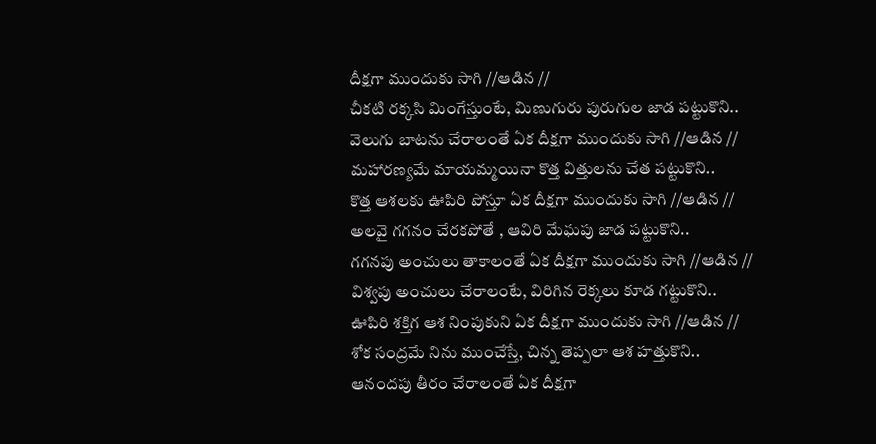దీక్షగా ముందుకు సాగి //ఆడిన //
చీకటి రక్కసి మింగేస్తుంటే, మిణుగురు పురుగుల జాడ పట్టుకొని..
వెలుగు బాటను చేరాలంతే ఏక దీక్షగా ముందుకు సాగి //ఆడిన //
మహారణ్యమే మాయమ్మయినా కొత్త విత్తులను చేత పట్టుకొని..
కొత్త ఆశలకు ఊపిరి పోస్తూ ఏక దీక్షగా ముందుకు సాగి //ఆడిన //
అలవై గగనం చేరకపోతే , ఆవిరి మేఘపు జాడ పట్టుకొని..
గగనపు అంచులు తాకాలంతే ఏక దీక్షగా ముందుకు సాగి //ఆడిన //
విశ్వపు అంచులు చేరాలంటే, విరిగిన రెక్కలు కూడ గట్టుకొని..
ఊపిరి శక్తిగ ఆశ నింపుకుని ఏక దీక్షగా ముందుకు సాగి //ఆడిన //
శోక సంద్రమే నిను ముంచేస్తే, చిన్న తెప్పలా ఆశ హత్తుకొని..
ఆనందపు తీరం చేరాలంతే ఏక దీక్షగా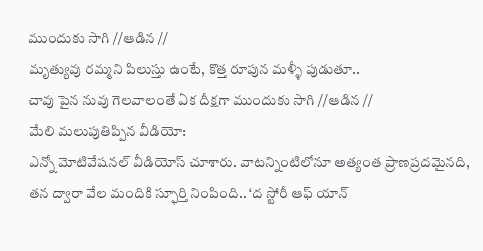ముందుకు సాగి //ఆడిన //
మృత్యువు రమ్మని పిలుస్తు ఉంటే, కొత్త రూపున మళ్ళీ పుడుతూ..
చావు పైన నువు గెలవాలంతే ఏక దీక్షగా ముందుకు సాగి //ఆడిన //
మేలి మలుపుతిప్పిన వీడియో:
ఎన్నో మోటివేషనల్ వీడియోస్ చూశారు. వాటన్నింటిలోనూ అత్యంత ప్రాణప్రదమైనది, తన ద్వారా వేల మందికి స్ఫూర్తి నింపింది.. ‘ద స్టోరీ ఆఫ్ యాన్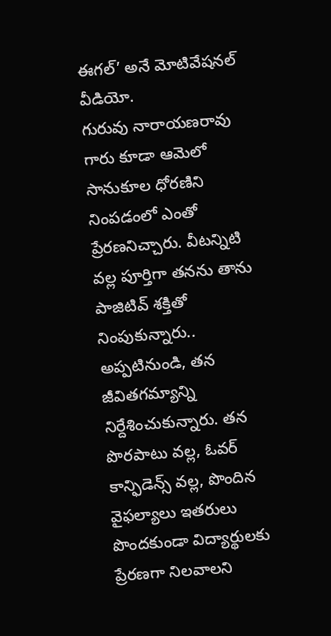ఈగల్’ అనే మోటివేషనల్ వీడియో.
గురువు నారాయణరావు గారు కూడా ఆమెలో సానుకూల ధోరణిని నింపడంలో ఎంతో ప్రేరణనిచ్చారు. వీటన్నిటి వల్ల పూర్తిగా తనను తాను పాజిటివ్ శక్తితో నింపుకున్నారు.. అప్పటినుండి, తన జీవితగమ్యాన్ని నిర్దేశించుకున్నారు. తన పొరపాటు వల్ల, ఓవర్ కాన్ఫిడెన్స్ వల్ల, పొందిన వైఫల్యాలు ఇతరులు పొందకుండా విద్యార్థులకు ప్రేరణగా నిలవాలని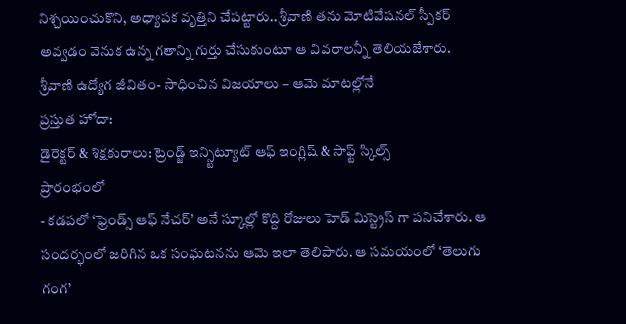నిశ్చయించుకొని, అధ్యాపక వృత్తిని చేపట్టారు.. శ్రీవాణి తను మోటివేషనల్ స్పీకర్ అవ్వడం వెనుక ఉన్న గతాన్ని గుర్తు చేసుకుంటూ ఆ వివరాలన్నీ తెలియజేశారు.
శ్రీవాణి ఉద్యోగ జీవితం- సాధించిన విజయాలు – ఆమె మాటల్లోనే
ప్రస్తుత హోదా:
డైరెక్టర్ & శిక్షకురాలు: ట్రెండ్జ్ ఇన్స్టిట్యూట్ ఆఫ్ ఇంగ్లిష్ & సాఫ్ట్ స్కిల్స్
ప్రారంభంలో
- కడపలో ‘ఫ్రెండ్స్ ఆఫ్ నేచర్’ అనే స్కూల్లో కొద్ది రోజులు హెడ్ మిస్ట్రెస్ గా పనిచేశారు. ఆ సందర్భంలో జరిగిన ఒక సంఘటనను ఆమె ఇలా తెలిపారు. ఆ సమయంలో ‘తెలుగు గంగ’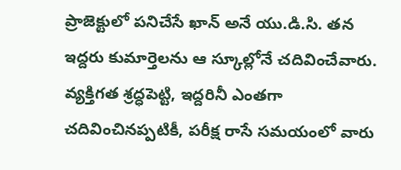ప్రాజెక్టులో పనిచేసే ఖాన్ అనే యు.డి.సి. తన ఇద్దరు కుమార్తెలను ఆ స్కూల్లోనే చదివించేవారు. వ్యక్తిగత శ్రద్ధపెట్టి, ఇద్దరినీ ఎంతగా చదివించినప్పటికీ, పరీక్ష రాసే సమయంలో వారు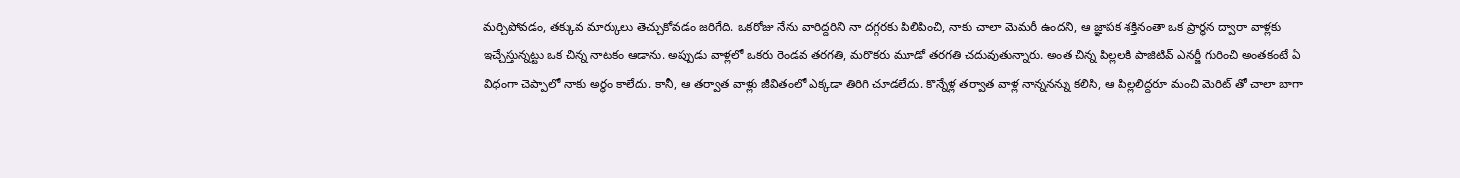మర్చిపోవడం, తక్కువ మార్కులు తెచ్చుకోవడం జరిగేది. ఒకరోజు నేను వారిద్దరిని నా దగ్గరకు పిలిపించి, నాకు చాలా మెమరీ ఉందని, ఆ జ్ఞాపక శక్తినంతా ఒక ప్రార్థన ద్వారా వాళ్లకు ఇచ్చేస్తున్నట్టు ఒక చిన్న నాటకం ఆడాను. అప్పుడు వాళ్లలో ఒకరు రెండవ తరగతి, మరొకరు మూడో తరగతి చదువుతున్నారు. అంత చిన్న పిల్లలకి పాజిటివ్ ఎనర్జీ గురించి అంతకంటే ఏ విధంగా చెప్పాలో నాకు అర్థం కాలేదు. కానీ, ఆ తర్వాత వాళ్లు జీవితంలో ఎక్కడా తిరిగి చూడలేదు. కొన్నేళ్ల తర్వాత వాళ్ల నాన్ననన్ను కలిసి, ఆ పిల్లలిద్దరూ మంచి మెరిట్ తో చాలా బాగా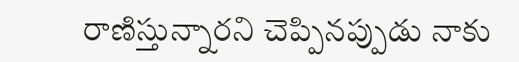రాణిస్తున్నారని చెప్పినప్పుడు నాకు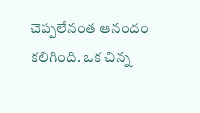చెప్పలేనంత ఆనందం కలిగింది. ఒక చిన్న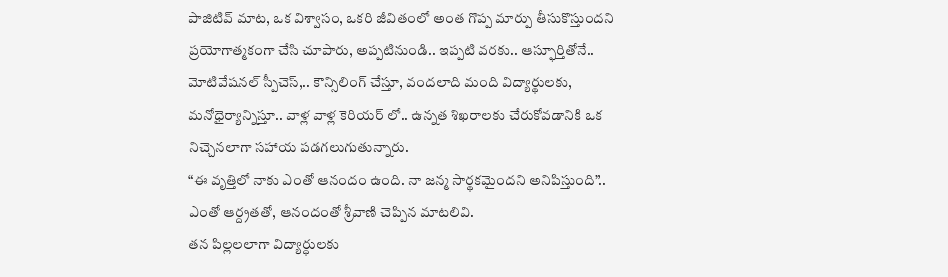పాజిటివ్ మాట, ఒక విశ్వాసం, ఒకరి జీవితంలో అంత గొప్ప మార్పు తీసుకొస్తుందని ప్రయోగాత్మకంగా చేసి చూపారు, అప్పటినుండి.. ఇప్పటి వరకు.. ఆస్ఫూర్తితోనే.. మోటివేషనల్ స్పీచెస్,.. కౌన్సిలింగ్ చేస్తూ, వందలాది మంది విద్యార్థులకు, మనోధైర్యాన్నిస్తూ.. వాళ్ల వాళ్ల కెరియర్ లో.. ఉన్నత శిఖరాలకు చేరుకోవడానికి ఒక నిచ్చెనలాగా సహాయ పడగలుగుతున్నారు.
“ఈ వృత్తిలో నాకు ఎంతో ఆనందం ఉంది. నా జన్మ సార్థకమైందని అనిపిస్తుంది”.. ఎంతో ఆర్ద్రతతో, ఆనందంతో శ్రీవాణి చెప్పిన మాటలివి.
తన పిల్లలలాగా విద్యార్ధులకు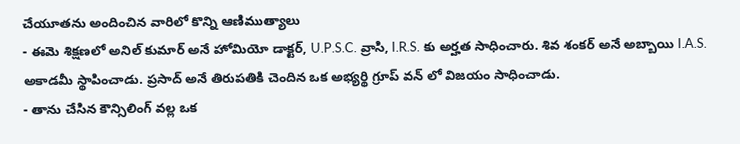చేయూతను అందించిన వారిలో కొన్ని ఆణిముత్యాలు
- ఈమె శిక్షణలో అనిల్ కుమార్ అనే హోమియో డాక్టర్, U.P.S.C. వ్రాసి, I.R.S. కు అర్హత సాధించారు. శివ శంకర్ అనే అబ్బాయి I.A.S. అకాడమీ స్థాపించాడు. ప్రసాద్ అనే తిరుపతికి చెందిన ఒక అభ్యర్థి గ్రూప్ వన్ లో విజయం సాధించాడు.
- తాను చేసిన కౌన్సిలింగ్ వల్ల ఒక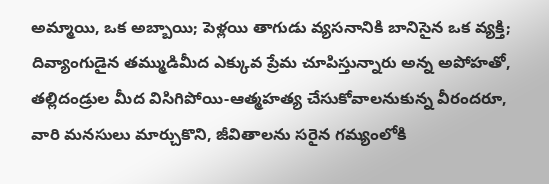అమ్మాయి, ఒక అబ్బాయి; పెళ్లయి తాగుడు వ్యసనానికి బానిసైన ఒక వ్యక్తి; దివ్యాంగుడైన తమ్ముడిమీద ఎక్కువ ప్రేమ చూపిస్తున్నారు అన్న అపోహతో, తల్లిదండ్రుల మీద విసిగిపోయి-ఆత్మహత్య చేసుకోవాలనుకున్న వీరందరూ, వారి మనసులు మార్చుకొని, జీవితాలను సరైన గమ్యంలోకి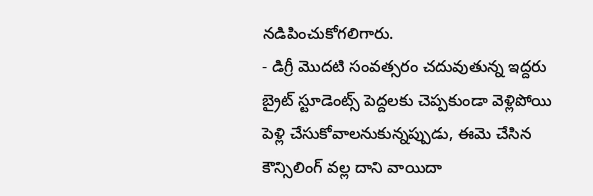నడిపించుకోగలిగారు.
- డిగ్రీ మొదటి సంవత్సరం చదువుతున్న ఇద్దరు బ్రైట్ స్టూడెంట్స్ పెద్దలకు చెప్పకుండా వెళ్లిపోయి పెళ్లి చేసుకోవాలనుకున్నప్పుడు, ఈమె చేసిన కౌన్సిలింగ్ వల్ల దాని వాయిదా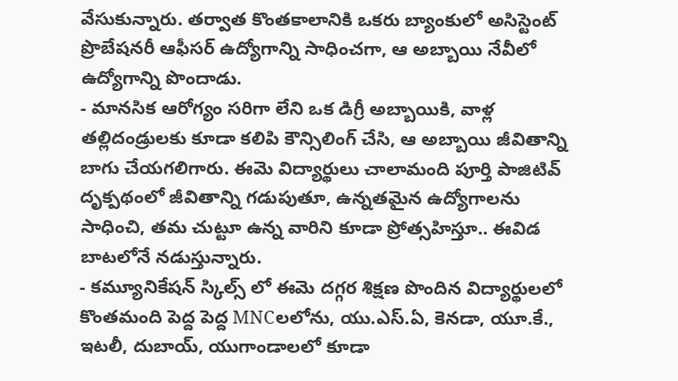వేసుకున్నారు. తర్వాత కొంతకాలానికి ఒకరు బ్యాంకులో అసిస్టెంట్ ప్రొబేషనరీ ఆఫీసర్ ఉద్యోగాన్ని సాధించగా, ఆ అబ్బాయి నేవీలో ఉద్యోగాన్ని పొందాడు.
- మానసిక ఆరోగ్యం సరిగా లేని ఒక డిగ్రీ అబ్బాయికి, వాళ్ల తల్లిదండ్రులకు కూడా కలిపి కౌన్సిలింగ్ చేసి, ఆ అబ్బాయి జీవితాన్ని బాగు చేయగలిగారు. ఈమె విద్యార్థులు చాలామంది పూర్తి పాజిటివ్ దృక్పథంలో జీవితాన్ని గడుపుతూ, ఉన్నతమైన ఉద్యోగాలను సాధించి, తమ చుట్టూ ఉన్న వారిని కూడా ప్రోత్సహిస్తూ.. ఈవిడ బాటలోనే నడుస్తున్నారు.
- కమ్యూనికేషన్ స్కిల్స్ లో ఈమె దగ్గర శిక్షణ పొందిన విద్యార్థులలో కొంతమంది పెద్ద పెద్ద MNCలలోను, యు.ఎస్.ఏ, కెనడా, యూ.కే., ఇటలీ, దుబాయ్, యుగాండాలలో కూడా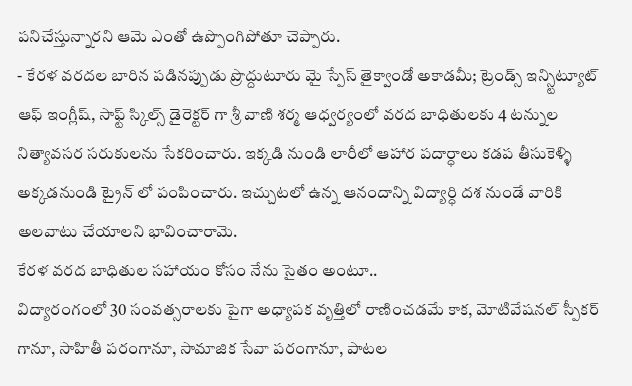పనిచేస్తున్నారని ఆమె ఎంతో ఉప్పొంగిపోతూ చెప్పారు.
- కేరళ వరదల బారిన పడినప్పుడు ప్రొద్దుటూరు మై స్పేస్ తైక్వాండో అకాడమీ; ట్రెండ్స్ ఇన్స్టిట్యూట్ ఆఫ్ ఇంగ్లీష్, సాఫ్ట్ స్కిల్స్ డైరెక్టర్ గా శ్రీ వాణి శర్మ ఆధ్వర్యంలో వరద బాధితులకు 4 టన్నుల నిత్యావసర సరుకులను సేకరించారు. ఇక్కడి నుండి లారీలో ఆహార పదార్ధాలు కడప తీసుకెళ్ళి అక్కడనుండి ట్రైన్ లో పంపించారు. ఇచ్చుటలో ఉన్న ఆనందాన్ని విద్యార్ధి దశ నుండే వారికి అలవాటు చేయాలని భావించారామె.
కేరళ వరద బాధితుల సహాయం కోసం నేను సైతం అంటూ..
విద్యారంగంలో 30 సంవత్సరాలకు పైగా అధ్యాపక వృత్తిలో రాణించడమే కాక, మోటివేషనల్ స్పీకర్ గానూ, సాహితీ పరంగానూ, సామాజిక సేవా పరంగానూ, పాటల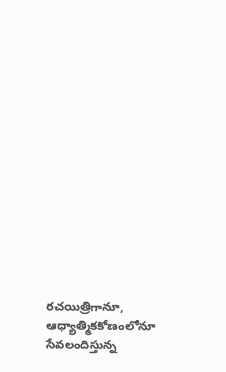రచయిత్రిగానూ, ఆధ్యాత్మికకోణంలోనూ సేవలందిస్తున్న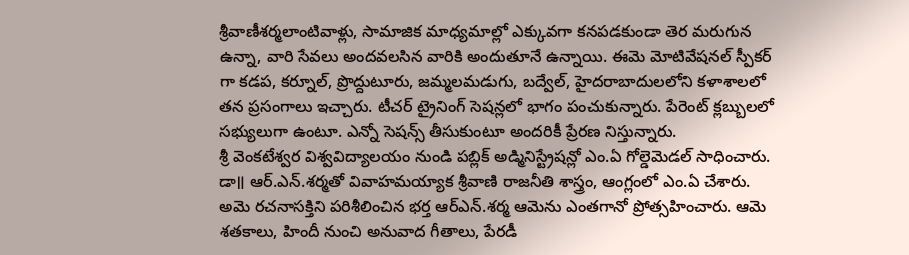శ్రీవాణీశర్మలాంటివాళ్లు, సామాజిక మాధ్యమాల్లో ఎక్కువగా కనపడకుండా తెర మరుగున ఉన్నా, వారి సేవలు అందవలసిన వారికి అందుతూనే ఉన్నాయి. ఈమె మోటివేషనల్ స్పీకర్ గా కడప, కర్నూల్, ప్రొద్దుటూరు, జమ్మలమడుగు, బద్వేల్, హైదరాబాదులలోని కళాశాలలో తన ప్రసంగాలు ఇచ్చారు. టీచర్ ట్రైనింగ్ సెషన్లలో భాగం పంచుకున్నారు. పేరెంట్ క్లబ్బులలో సభ్యులుగా ఉంటూ. ఎన్నో సెషన్స్ తీసుకుంటూ అందరికీ ప్రేరణ నిస్తున్నారు.
శ్రీ వెంకటేశ్వర విశ్వవిద్యాలయం నుండి పబ్లిక్ అడ్మినిస్ట్రేషన్లో ఎం.ఏ గోల్డెమెడల్ సాధించారు. డా॥ ఆర్.ఎన్.శర్మతో వివాహమయ్యాక శ్రీవాణి రాజనీతి శాస్త్రం, ఆంగ్లంలో ఎం.ఏ చేశారు. అమె రచనాసక్తిని పరిశీలించిన భర్త ఆర్ఎన్.శర్మ ఆమెను ఎంతగానో ప్రోత్సహించారు. ఆమె శతకాలు, హిందీ నుంచి అనువాద గీతాలు, పేరడీ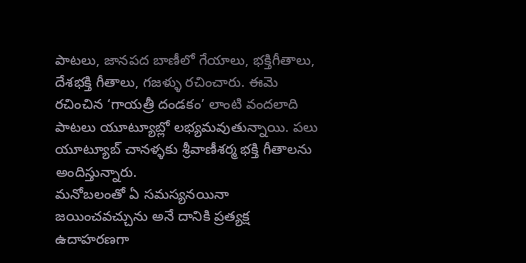పాటలు, జానపద బాణీలో గేయాలు, భక్తిగీతాలు, దేశభక్తి గీతాలు, గజళ్ళు రచించారు. ఈమె రచించిన ‘గాయత్రీ దండకం’ లాంటి వందలాది పాటలు యూట్యూబ్లో లభ్యమవుతున్నాయి. పలు యూట్యూబ్ చానళ్ళకు శ్రీవాణీశర్మ భక్తి గీతాలను అందిస్తున్నారు.
మనోబలంతో ఏ సమస్యనయినా జయించవచ్చును అనే దానికి ప్రత్యక్ష ఉదాహరణగా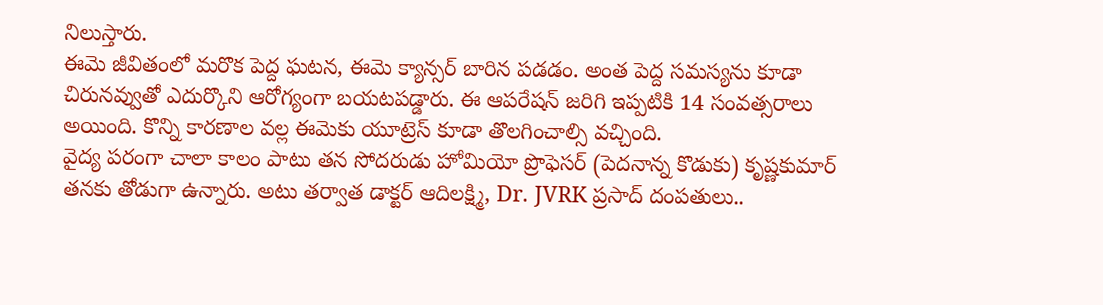నిలుస్తారు.
ఈమె జీవితంలో మరొక పెద్ద ఘటన, ఈమె క్యాన్సర్ బారిన పడడం. అంత పెద్ద సమస్యను కూడా చిరునవ్వుతో ఎదుర్కొని ఆరోగ్యంగా బయటపడ్డారు. ఈ ఆపరేషన్ జరిగి ఇప్పటికి 14 సంవత్సరాలు అయింది. కొన్ని కారణాల వల్ల ఈమెకు యూట్రెస్ కూడా తొలగించాల్సి వచ్చింది.
వైద్య పరంగా చాలా కాలం పాటు తన సోదరుడు హోమియో ప్రొఫెసర్ (పెదనాన్న కొడుకు) కృష్ణకుమార్ తనకు తోడుగా ఉన్నారు. అటు తర్వాత డాక్టర్ ఆదిలక్ష్మి, Dr. JVRK ప్రసాద్ దంపతులు..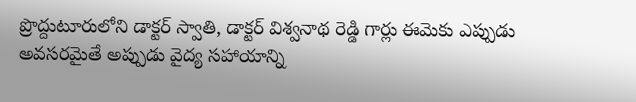ప్రొద్దుటూరులోని డాక్టర్ స్వాతి, డాక్టర్ విశ్వనాథ రెడ్డి గార్లు ఈమెకు ఎప్పుడు అవసరమైతే అప్పుడు వైద్య సహాయాన్ని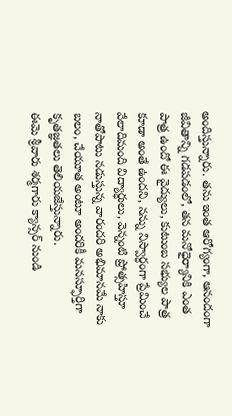అందిస్తున్నారు. తను ఇంత ఆరోగ్యంగా, ఆనందంగా జీవితాన్ని గడపడంలో, తన మనోధైర్యానికి ఎంత పాత్ర ఉందో ఈ వైద్యులు, కుటుంబ సభ్యుల పాత్ర కూడా అంతే ఉందని, నన్ను నిస్వార్ధంగా ప్రేమించే వేలాదిమంది విద్యార్ధులు, వెన్నంటి ప్రోత్సహిస్తూ నాతోపాటు నడుస్తున్న వారందరి అభిమానమే నాకు బలం, చేయూత అంటూ అందరికీ మనస్ఫూర్తిగా కృతజ్ఞతలు తెలియజేస్తున్నారు.
ఈమె శ్రీవారు శర్మగారు క్యాన్సర్ నుండి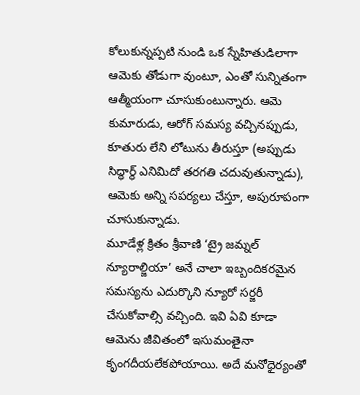కోలుకున్నప్పటి నుండి ఒక స్నేహితుడిలాగా ఆమెకు తోడుగా వుంటూ, ఎంతో సున్నితంగా ఆత్మీయంగా చూసుకుంటున్నారు. ఆమె కుమారుడు, ఆరోగ్ సమస్య వచ్చినప్పుడు, కూతురు లేని లోటును తీరుస్తూ (అప్పుడు సిద్ధార్థ్ ఎనిమిదో తరగతి చదువుతున్నాడు), ఆమెకు అన్ని సపర్యలు చేస్తూ, అపురూపంగా చూసుకున్నాడు.
మూడేళ్ల క్రితం శ్రీవాణి ‘ట్రై జమ్నల్ న్యూరాల్జియా’ అనే చాలా ఇబ్బందికరమైన సమస్యను ఎదుర్కొని న్యూరో సర్జరీ చేసుకోవాల్సి వచ్చింది. ఇవి ఏవి కూడా ఆమెను జీవితంలో ఇసుమంతైనా కృంగదీయలేకపోయాయి. అదే మనోధైర్యంతో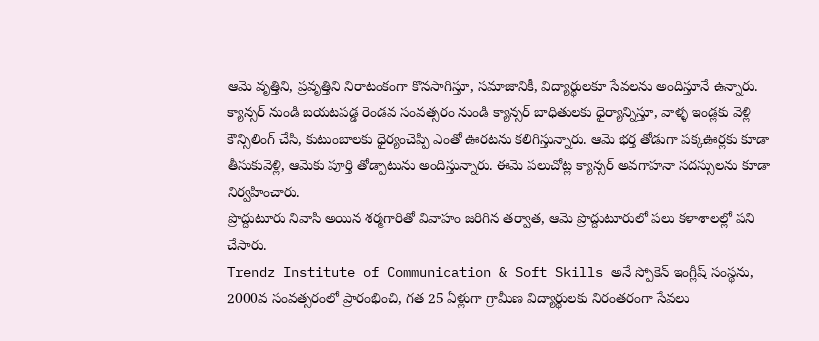ఆమె వృత్తిని, ప్రవృత్తిని నిరాటంకంగా కొనసాగిస్తూ, సమాజానికీ, విద్యార్థులకూ సేవలను అందిస్తూనే ఉన్నారు. క్యాన్సర్ నుండి బయటపడ్డ రెండవ సంవత్సరం నుండి క్యాన్సర్ బాధితులకు ధైర్యాన్నిస్తూ, వాళ్ళ ఇండ్లకు వెళ్లి కౌన్సిలింగ్ చేసి, కుటుంబాలకు ధైర్యంచెప్పి ఎంతో ఊరటను కలిగిస్తున్నారు. ఆమె భర్త తోడుగా పక్కఊర్లకు కూడా తీసుకువెళ్లి, ఆమెకు పూర్తి తోడ్పాటును అందిస్తున్నారు. ఈమె పలుచోట్ల క్యాన్సర్ అవగాహనా సదస్సులను కూడా నిర్వహించారు.
ప్రొద్దుటూరు నివాసి అయిన శర్మగారితో వివాహం జరిగిన తర్వాత, ఆమె ప్రొద్దుటూరులో పలు కళాశాలల్లో పని చేసారు.
Trendz Institute of Communication & Soft Skills అనే స్పోకెన్ ఇంగ్లీష్ సంస్థను, 2000వ సంవత్సరంలో ప్రారంభించి, గత 25 ఏళ్లుగా గ్రామీణ విద్యార్థులకు నిరంతరంగా సేవలు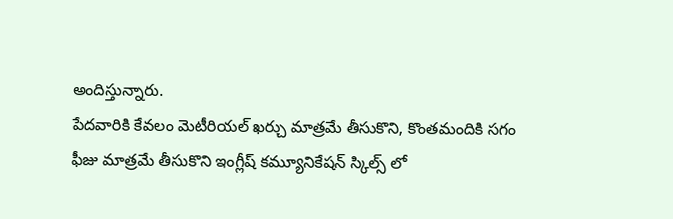అందిస్తున్నారు.
పేదవారికి కేవలం మెటీరియల్ ఖర్చు మాత్రమే తీసుకొని, కొంతమందికి సగం ఫీజు మాత్రమే తీసుకొని ఇంగ్లీష్ కమ్యూనికేషన్ స్కిల్స్ లో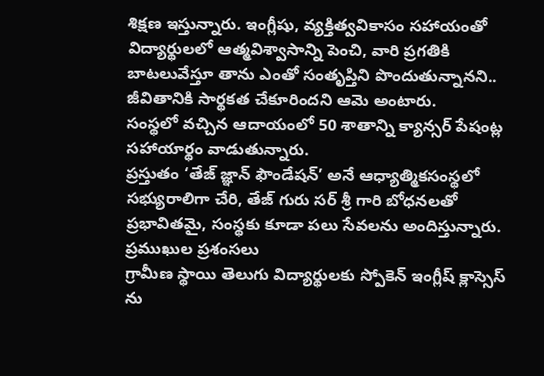శిక్షణ ఇస్తున్నారు. ఇంగ్లీషు, వ్యక్తిత్వవికాసం సహాయంతో విద్యార్థులలో ఆత్మవిశ్వాసాన్ని పెంచి, వారి ప్రగతికి బాటలువేస్తూ తాను ఎంతో సంతృప్తిని పొందుతున్నానని.. జీవితానికి సార్థకత చేకూరిందని ఆమె అంటారు.
సంస్థలో వచ్చిన ఆదాయంలో 50 శాతాన్ని క్యాన్సర్ పేషంట్ల సహాయార్థం వాడుతున్నారు.
ప్రస్తుతం ‘తేజ్ జ్ఞాన్ ఫౌండేషన్’ అనే ఆధ్యాత్మికసంస్థలో సభ్యురాలిగా చేరి, తేజ్ గురు సర్ శ్రీ గారి బోధనలతో ప్రభావితమై, సంస్థకు కూడా పలు సేవలను అందిస్తున్నారు.
ప్రముఖుల ప్రశంసలు
గ్రామీణ స్థాయి తెలుగు విద్యార్థులకు స్పోకెన్ ఇంగ్లీష్ క్లాస్సెస్ ను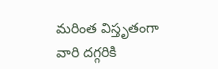మరింత విస్తృతంగా వారి దగ్గరికి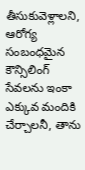తీసుకువెళ్లాలని, ఆరోగ్య సంబంధమైన కౌన్సిలింగ్ సేవలను ఇంకా ఎక్కువ మందికి చేర్చాలనీ, తాను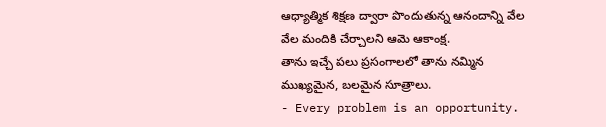ఆధ్యాత్మిక శిక్షణ ద్వారా పొందుతున్న ఆనందాన్ని వేల వేల మందికి చేర్చాలని ఆమె ఆకాంక్ష.
తాను ఇచ్చే పలు ప్రసంగాలలో తాను నమ్మిన ముఖ్యమైన, బలమైన సూత్రాలు.
- Every problem is an opportunity.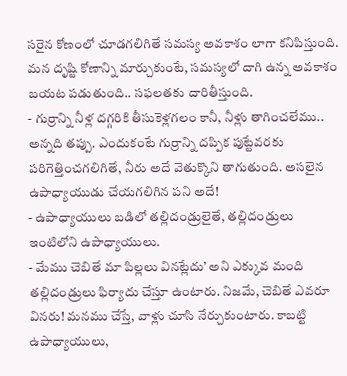సరైన కోణంలో చూడగలిగితే సమస్య అవకాశం లాగా కనిపిస్తుంది. మన దృష్టి కోణాన్ని మార్చుకుంటే, సమస్యలో దాగి ఉన్న అవకాశం బయట పడుతుంది.. సఫలతకు దారితీస్తుంది.
- గుర్రాన్ని నీళ్ల దగ్గరికి తీసుకెళ్లగలం కానీ, నీళ్లు తాగించలేము.. అన్నది తప్పు. ఎందుకంటే గుర్రాన్ని దప్పిక పుట్టేవరకు పరిగెత్తించగలిగితే, నీరు అదే వెతుక్కొని తాగుతుంది. అసలైన ఉపాధ్యాయుడు చేయగలిగిన పని అదే!
- ఉపాధ్యాయులు బడిలో తల్లిదండ్రులైతే, తల్లిదండ్రులు ఇంటిలోని ఉపాధ్యాయులు.
- మేము చెబితే మా పిల్లలు వినట్లేదు’ అని ఎక్కువ మంది తల్లిదండ్రులు ఫిర్యాదు చేస్తూ ఉంటారు. నిజమే, చెబితే ఎవరూ వినరు! మనము చేస్తే, వాళ్లు చూసి నేర్చుకుంటారు. కాబట్టి ఉపాధ్యాయులు,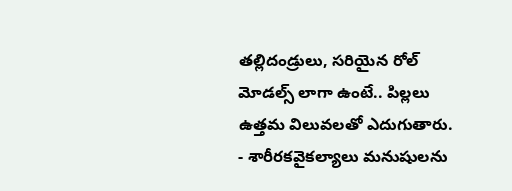తల్లిదండ్రులు, సరియైన రోల్ మోడల్స్ లాగా ఉంటే.. పిల్లలు ఉత్తమ విలువలతో ఎదుగుతారు.
- శారీరకవైకల్యాలు మనుషులను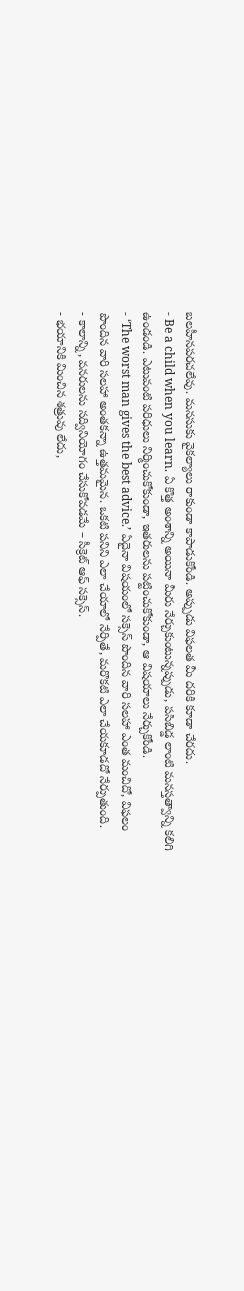బలహీనపరచలేవు. మనసుకు వైకల్యాలు రాకుండా కాపాడుకోండి. అప్పుడు విఫలత మీ దరికి కూడా చేరదు.
- Be a child when you learn. ఏ కొత్త అంశాన్ని అయినా మీరు నేర్చుకుంటున్నప్పుడు, పసిబిడ్డ లాంటి మనస్తత్వాన్ని కలిగి ఉండండి. ఎటువంటి పరిధులు నిర్మించుకోకుండా, ఇతరులను పట్టించుకోకుండా, ఆ విషయాలు నేర్చుకోండి.
- ‘The worst man gives the best advice.’ ఏదైనా విషయంలో సక్సెస్ పొందిన వారి సలహా ఎంత మంచిదో, విఫలం పొందిన వారి సలహా అంతకన్నా ఉత్తమమైన. ఒకటి పనిని ఎలా చేయాలో నేర్పితే, మరొకటి ఎలా చేయకూడదో నేర్పుతుంది.
- కాలాన్ని, వనరులను సద్వినియోగం చేసుకోవడమే – సీక్రెట్ ఆఫ్ సక్సెస్.
- భయానికి మించిన శత్రువు లేదు,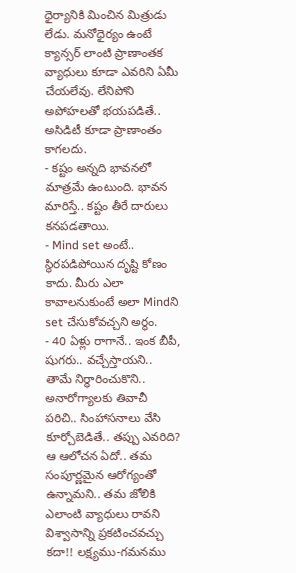ధైర్యానికి మించిన మిత్రుడు లేడు. మనోధైర్యం ఉంటే క్యాన్సర్ లాంటి ప్రాణాంతక వ్యాధులు కూడా ఎవరిని ఏమీ చేయలేవు. లేనిపోని అపోహలతో భయపడితే.. అసిడిటీ కూడా ప్రాణాంతం కాగలదు.
- కష్టం అన్నది భావనలో మాత్రమే ఉంటుంది. భావన మారిస్తే.. కష్టం తీరే దారులు కనపడతాయి.
- Mind set అంటే.. స్థిరపడిపోయిన దృష్టి కోణం కాదు. మీరు ఎలా కావాలనుకుంటే అలా Mindని set చేసుకోవచ్చని అర్థం.
- 40 ఏళ్లు రాగానే.. ఇంక బీపీ, షుగరు.. వచ్చేస్తాయని.. తామే నిర్ధారించుకొని.. అనారోగ్యాలకు తివాచీ పరిచి.. సింహాసనాలు వేసి కూర్చోబెడితే.. తప్పు ఎవరిది? ఆ ఆలోచన ఏదో.. తమ సంపూర్ణమైన ఆరోగ్యంతో ఉన్నామని.. తమ జోలికి ఎలాంటి వ్యాధులు రావని విశ్వాసాన్ని ప్రకటించవచ్చు కదా!! లక్ష్యము-గమనము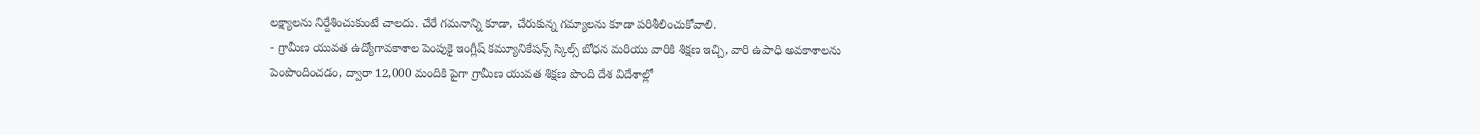లక్ష్యాలను నిర్దేశించుకుంటే చాలదు. చేరే గమనాన్ని కూడా, చేరుకున్న గమ్యాలను కూడా పరిశీలించుకోవాలి.
- గ్రామీణ యువత ఉద్యోగావకాశాల పెంపుకై ఇంగ్లీష్ కమ్యూనికేషన్స్ స్కిల్స్ బోధన మరియు వారికి శిక్షణ ఇచ్చి, వారి ఉపాధి అవకాశాలను పెంపొందించడం, ద్వారా 12,000 మందికి పైగా గ్రామీణ యువత శిక్షణ పొంది దేశ విదేశాల్లో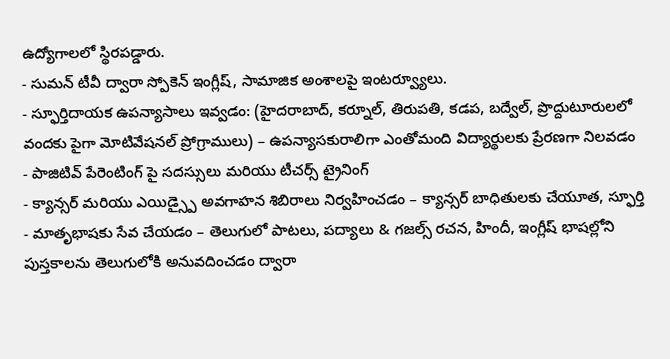ఉద్యోగాలలో స్థిరపడ్డారు.
- సుమన్ టీవీ ద్వారా స్పోకెన్ ఇంగ్లీష్, సామాజిక అంశాలపై ఇంటర్వ్యూలు.
- స్ఫూర్తిదాయక ఉపన్యాసాలు ఇవ్వడం: (హైదరాబాద్, కర్నూల్, తిరుపతి, కడప, బద్వేల్, ప్రొద్దుటూరులలో వందకు పైగా మోటివేషనల్ ప్రోగ్రాములు) – ఉపన్యాసకురాలిగా ఎంతోమంది విద్యార్థులకు ప్రేరణగా నిలవడం
- పాజిటివ్ పేరెంటింగ్ పై సదస్సులు మరియు టీచర్స్ ట్రైనింగ్
- క్యాన్సర్ మరియు ఎయిడ్స్పై అవగాహన శిబిరాలు నిర్వహించడం – క్యాన్సర్ బాధితులకు చేయూత, స్ఫూర్తి
- మాతృభాషకు సేవ చేయడం – తెలుగులో పాటలు, పద్యాలు & గజల్స్ రచన, హిందీ, ఇంగ్లీష్ భాషల్లోని పుస్తకాలను తెలుగులోకి అనువదించడం ద్వారా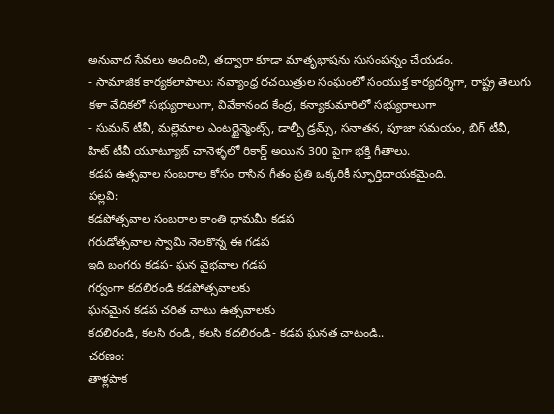అనువాద సేవలు అందించి, తద్వారా కూడా మాతృభాషను సుసంపన్నం చేయడం.
- సామాజిక కార్యకలాపాలు: నవ్యాంధ్ర రచయిత్రుల సంఘంలో సంయుక్త కార్యదర్శిగా, రాష్ట్ర తెలుగు కళా వేదికలో సభ్యురాలుగా, వివేకానంద కేంద్ర, కన్యాకుమారిలో సభ్యురాలుగా
- సుమన్ టీవీ, మల్లెమాల ఎంటర్టైన్మెంట్స్, డాల్బీ డ్రమ్స్, సనాతన, పూజా సమయం, బిగ్ టీవీ, హిట్ టీవీ యూట్యూబ్ చానెళ్ళలో రికార్డ్ అయిన 300 పైగా భక్తి గీతాలు.
కడప ఉత్సవాల సంబరాల కోసం రాసిన గీతం ప్రతి ఒక్కరికీ స్ఫూర్తిదాయకమైంది.
పల్లవి:
కడపోత్సవాల సంబరాల కాంతి ధామమీ కడప
గరుడోత్సవాల స్వామి నెలకొన్న ఈ గడప
ఇది బంగరు కడప- ఘన వైభవాల గడప
గర్వంగా కదలిరండి కడపోత్సవాలకు
ఘనమైన కడప చరిత చాటు ఉత్సవాలకు
కదలిరండి, కలసి రండి, కలసి కదలిరండి- కడప ఘనత చాటండి..
చరణం:
తాళ్లపాక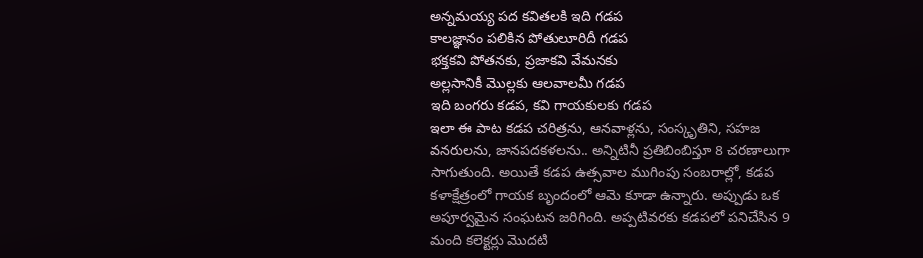అన్నమయ్య పద కవితలకి ఇది గడప
కాలజ్ఞానం పలికిన పోతులూరిదీ గడప
భక్తకవి పోతనకు, ప్రజాకవి వేమనకు
అల్లసానికీ మొల్లకు ఆలవాలమీ గడప
ఇది బంగరు కడప, కవి గాయకులకు గడప
ఇలా ఈ పాట కడప చరిత్రను, ఆనవాళ్లను, సంస్కృతిని, సహజ వనరులను, జానపదకళలను.. అన్నిటినీ ప్రతిబింబిస్తూ 8 చరణాలుగా సాగుతుంది. అయితే కడప ఉత్సవాల ముగింపు సంబరాల్లో, కడప కళాక్షేత్రంలో గాయక బృందంలో ఆమె కూడా ఉన్నారు. అప్పుడు ఒక అపూర్వమైన సంఘటన జరిగింది. అప్పటివరకు కడపలో పనిచేసిన 9 మంది కలెక్టర్లు మొదటి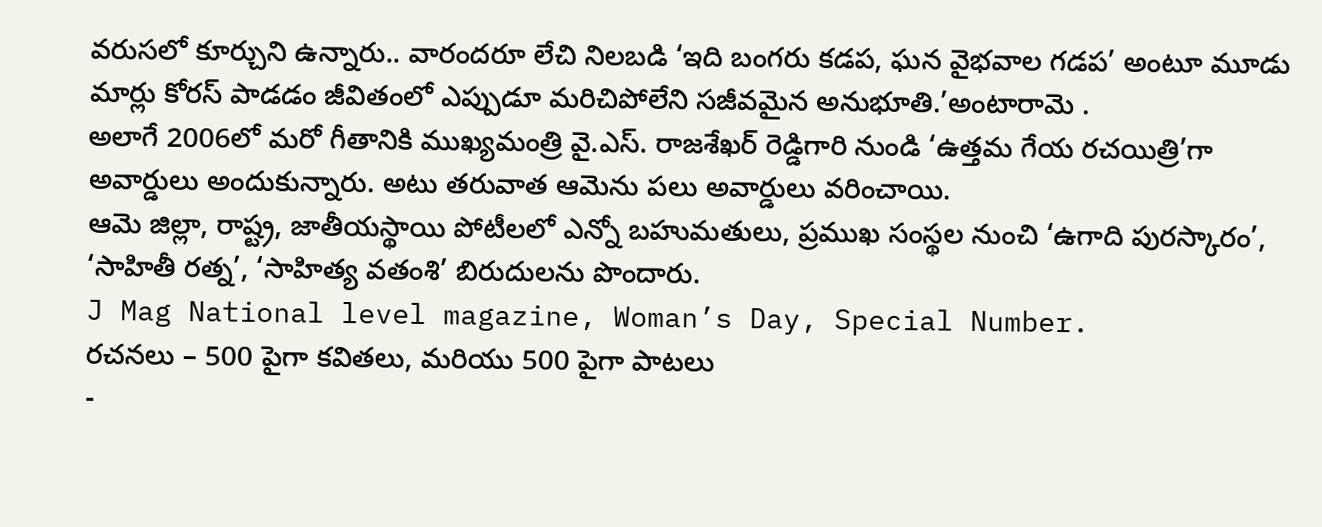వరుసలో కూర్చుని ఉన్నారు.. వారందరూ లేచి నిలబడి ‘ఇది బంగరు కడప, ఘన వైభవాల గడప’ అంటూ మూడు మార్లు కోరస్ పాడడం జీవితంలో ఎప్పుడూ మరిచిపోలేని సజీవమైన అనుభూతి.’అంటారామె .
అలాగే 2006లో మరో గీతానికి ముఖ్యమంత్రి వై.ఎస్. రాజశేఖర్ రెడ్డిగారి నుండి ‘ఉత్తమ గేయ రచయిత్రి’గా అవార్డులు అందుకున్నారు. అటు తరువాత ఆమెను పలు అవార్డులు వరించాయి.
ఆమె జిల్లా, రాష్ట్ర, జాతీయస్థాయి పోటీలలో ఎన్నో బహుమతులు, ప్రముఖ సంస్థల నుంచి ‘ఉగాది పురస్కారం’, ‘సాహితీ రత్న’, ‘సాహిత్య వతంశి’ బిరుదులను పొందారు.
J Mag National level magazine, Woman’s Day, Special Number.
రచనలు – 500 పైగా కవితలు, మరియు 500 పైగా పాటలు
-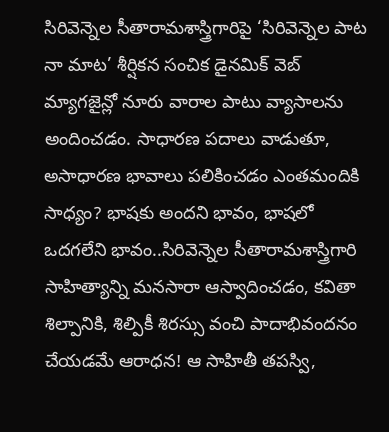సిరివెన్నెల సీతారామశాస్త్రిగారిపై ‘సిరివెన్నెల పాట నా మాట’ శీర్షికన సంచిక డైనమిక్ వెబ్ మ్యాగజైన్లో నూరు వారాల పాటు వ్యాసాలను అందించడం. సాధారణ పదాలు వాడుతూ, అసాధారణ భావాలు పలికించడం ఎంతమందికి సాధ్యం? భాషకు అందని భావం, భాషలో ఒదగలేని భావం..సిరివెన్నెల సీతారామశాస్త్రిగారి సాహిత్యాన్ని మనసారా ఆస్వాదించడం, కవితా శిల్పానికి, శిల్పికీ శిరస్సు వంచి పాదాభివందనం చేయడమే ఆరాధన! ఆ సాహితీ తపస్వి,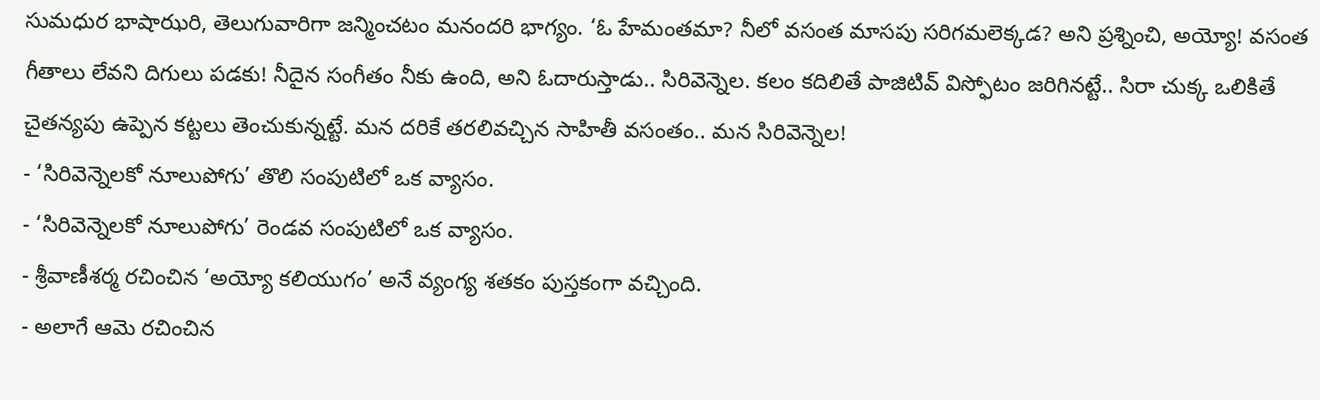సుమధుర భాషాఝరి, తెలుగువారిగా జన్మించటం మనందరి భాగ్యం. ‘ఓ హేమంతమా? నీలో వసంత మాసపు సరిగమలెక్కడ? అని ప్రశ్నించి, అయ్యో! వసంత గీతాలు లేవని దిగులు పడకు! నీదైన సంగీతం నీకు ఉంది, అని ఓదారుస్తాడు.. సిరివెన్నెల. కలం కదిలితే పాజిటివ్ విస్ఫోటం జరిగినట్టే.. సిరా చుక్క ఒలికితే చైతన్యపు ఉప్పెన కట్టలు తెంచుకున్నట్టే. మన దరికే తరలివచ్చిన సాహితీ వసంతం.. మన సిరివెన్నెల!
- ‘సిరివెన్నెలకో నూలుపోగు’ తొలి సంపుటిలో ఒక వ్యాసం.
- ‘సిరివెన్నెలకో నూలుపోగు’ రెండవ సంపుటిలో ఒక వ్యాసం.
- శ్రీవాణీశర్మ రచించిన ‘అయ్యో కలియుగం’ అనే వ్యంగ్య శతకం పుస్తకంగా వచ్చింది.
- అలాగే ఆమె రచించిన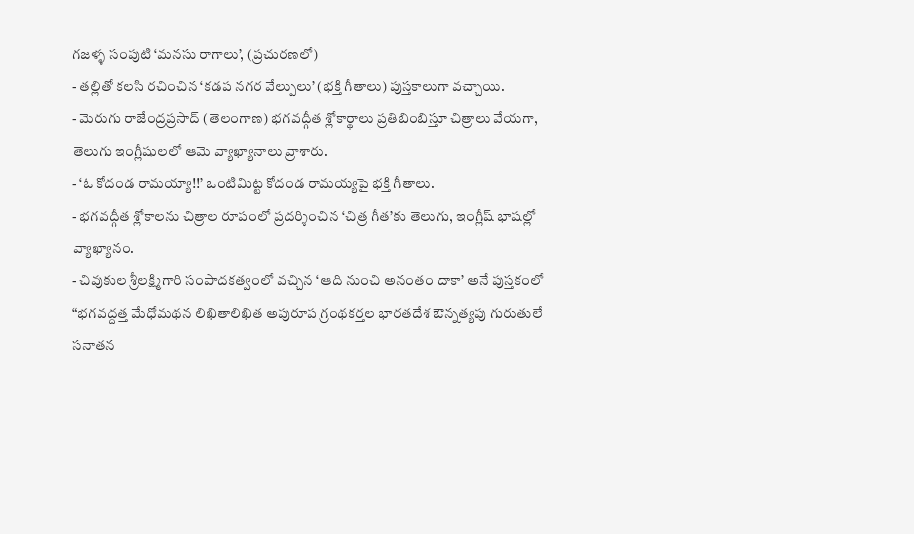గజళ్ళ సంపుటి ‘మనసు రాగాలు’, (ప్రచురణలో)
- తల్లితో కలసి రచించిన ‘కడప నగర వేల్పులు’ (భక్తి గీతాలు) పుస్తకాలుగా వచ్చాయి.
- మెరుగు రాజేంద్రప్రసాద్ (తెలంగాణ) భగవద్గీత శ్లోకార్థాలు ప్రతిబింబిస్తూ చిత్రాలు వేయగా, తెలుగు ఇంగ్లీషులలో ఆమె వ్యాఖ్యానాలు వ్రాశారు.
- ‘ఓ కోదండ రామయ్యా!!’ ఒంటిమిట్ట కోదండ రామయ్యపై భక్తి గీతాలు.
- భగవద్గీత శ్లోకాలను చిత్రాల రూపంలో ప్రదర్శించిన ‘చిత్ర గీత’కు తెలుగు, ఇంగ్లీష్ భాషల్లో వ్యాఖ్యానం.
- చివుకుల శ్రీలక్ష్మిగారి సంపాదకత్వంలో వచ్చిన ‘ఆది నుంచి అనంతం దాకా’ అనే పుస్తకంలో “భగవద్దత్త మేధోమథన లిఖితాలిఖిత అపురూప గ్రంథకర్తల భారతదేశ ఔన్నత్యపు గురుతులే సనాతన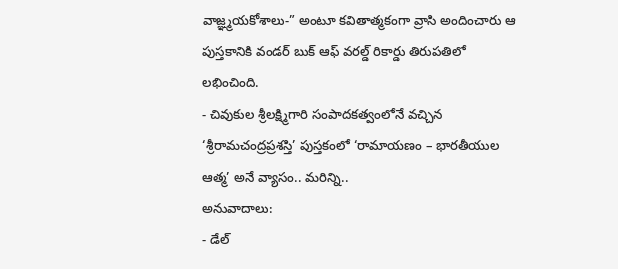వాజ్ఞ్మయకోశాలు-” అంటూ కవితాత్మకంగా వ్రాసి అందించారు ఆ పుస్తకానికి వండర్ బుక్ ఆఫ్ వరల్డ్ రికార్డు తిరుపతిలో లభించింది.
- చివుకుల శ్రీలక్ష్మిగారి సంపాదకత్వంలోనే వచ్చిన ‘శ్రీరామచంద్రప్రశస్తి’ పుస్తకంలో ‘రామాయణం – భారతీయుల ఆత్మ’ అనే వ్యాసం.. మరిన్ని..
అనువాదాలు:
- డేల్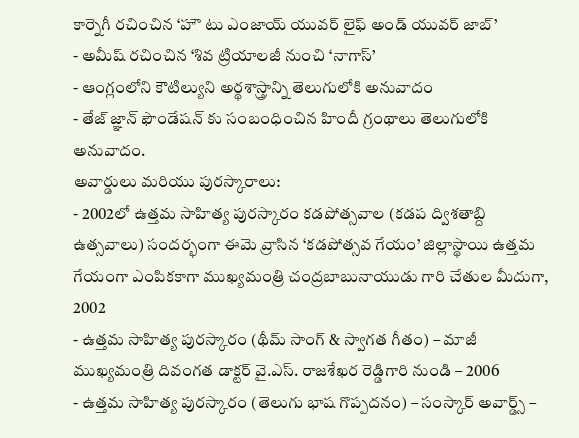కార్నెగీ రచించిన ‘హౌ టు ఎంజాయ్ యువర్ లైఫ్ అండ్ యువర్ జాబ్’
- అమీష్ రచించిన ‘శివ ట్రియాలజీ నుంచి ‘నాగాస్’
- ఆంగ్లంలోని కౌటిల్యుని అర్థశాస్త్రాన్ని తెలుగులోకి అనువాదం
- తేజ్ జ్ఞాన్ ఫౌండేషన్ కు సంబంధించిన హిందీ గ్రంథాలు తెలుగులోకి అనువాదం.
అవార్డులు మరియు పురస్కారాలు:
- 2002లో ఉత్తమ సాహిత్య పురస్కారం కడపోత్సవాల (కడప ద్విశతాబ్ది ఉత్సవాలు) సందర్భంగా ఈమె వ్రాసిన ‘కడపోత్సవ గేయం’ జిల్లాస్థాయి ఉత్తమ గేయంగా ఎంపికకాగా ముఖ్యమంత్రి చంద్రబాబునాయుడు గారి చేతుల మీదుగా, 2002
- ఉత్తమ సాహిత్య పురస్కారం (థీమ్ సాంగ్ & స్వాగత గీతం) – మాజీ ముఖ్యమంత్రి దివంగత డాక్టర్ వై.ఎస్. రాజశేఖర రెడ్డిగారి నుండి – 2006
- ఉత్తమ సాహిత్య పురస్కారం (తెలుగు భాష గొప్పదనం) – సంస్కార్ అవార్డ్స్ –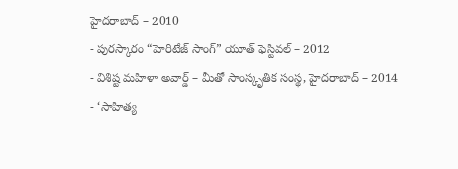హైదరాబాద్ – 2010
- పురస్కారం “హెరిటేజ్ సాంగ్” యూత్ ఫెస్టివల్ – 2012
- విశిష్ట మహిళా అవార్డ్ – మీతో సాంస్కృతిక సంస్థ, హైదరాబాద్ – 2014
- ‘సాహిత్య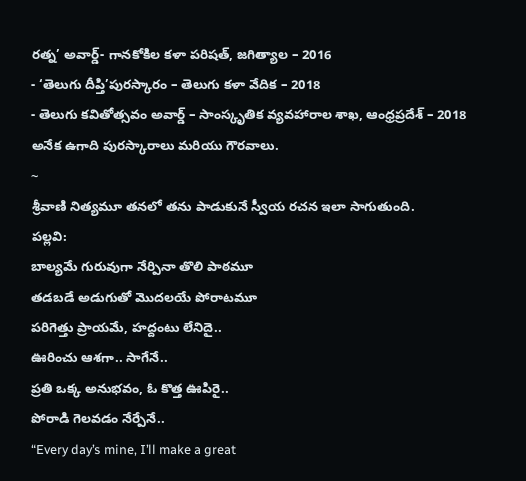రత్న’ అవార్డ్- గానకోకిల కళా పరిషత్, జగిత్యాల – 2016
- ‘తెలుగు దీప్తి’పురస్కారం – తెలుగు కళా వేదిక – 2018
- తెలుగు కవితోత్సవం అవార్డ్ – సాంస్కృతిక వ్యవహారాల శాఖ, ఆంధ్రప్రదేశ్ – 2018 అనేక ఉగాది పురస్కారాలు మరియు గౌరవాలు.
~
శ్రీవాణి నిత్యమూ తనలో తను పాడుకునే స్వీయ రచన ఇలా సాగుతుంది.
పల్లవి:
బాల్యమే గురువుగా నేర్పినా తొలి పాఠమూ
తడబడే అడుగుతో మొదలయే పోరాటమూ
పరిగెత్తు ప్రాయమే, హద్దంటు లేనిదై..
ఊరించు ఆశగా.. సాగేనే..
ప్రతి ఒక్క అనుభవం, ఓ కొత్త ఊపిరై..
పోరాడి గెలవడం నేర్పేనే..
“Every day’s mine, I’ll make a great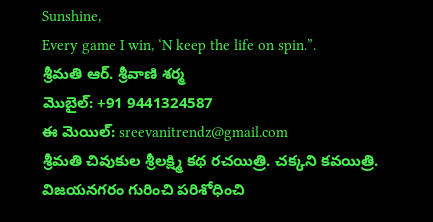Sunshine,
Every game I win, ‘N keep the life on spin.”.
శ్రీమతి ఆర్. శ్రీవాణి శర్మ
మొబైల్: +91 9441324587
ఈ మెయిల్: sreevanitrendz@gmail.com
శ్రీమతి చివుకుల శ్రీలక్ష్మి కథ రచయిత్రి. చక్కని కవయిత్రి. విజయనగరం గురించి పరిశోధించి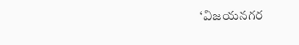‘విజయనగర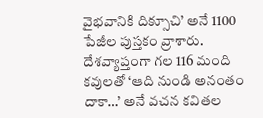వైభవానికి దిక్సూచి’ అనే 1100 పేజీల పుస్తకం వ్రాశారు. దేశవ్యాప్తంగా గల 116 మంది కవులతో ‘ఆది నుండి అనంతం దాకా…’ అనే వచన కవితల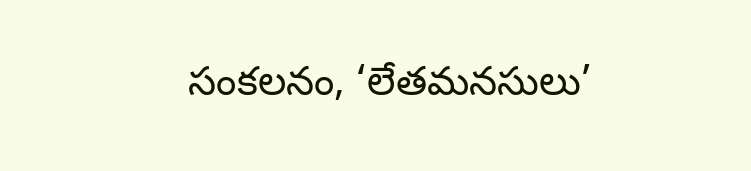సంకలనం, ‘లేతమనసులు’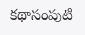కథాసంపుటి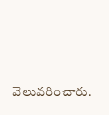వెలువరించారు.